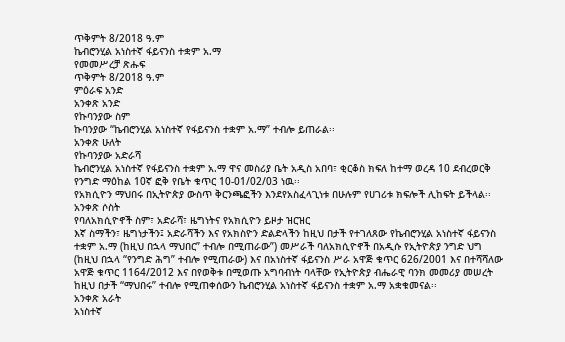ጥቅምት 8/2018 ዓ.ም
ኬብሮንሂል አነስተኛ ፋይናንስ ተቋም አ.ማ
የመመሥረቻ ጽሑፍ
ጥቅምት 8/2018 ዓ.ም
ምዕራፍ አንድ
አንቀጽ አንድ
የኩባንያው ስም
ኩባንያው “ኬብሮንሂል አነስተኛ የፋይናንስ ተቋም አ.ማ” ተብሎ ይጠራል፡፡
አንቀጽ ሁለት
የኩባንያው አድራሻ
ኬብሮንሂል አነስተኛ የፋይናንስ ተቋም አ.ማ ዋና መስሪያ ቤት አዲስ አበባ፣ ቂርቆስ ክፍለ ከተማ ወረዳ 10 ደብረወርቅ የንግድ ማዕከል 10ኛ ፎቅ የቤት ቁጥር 10-01/02/03 ነዉ፡፡
የአክሲዮን ማህበሩ በኢትዮጵያ ውስጥ ቅርንጫፎችን እንደየአስፈላጊነቱ በሁሉም የሀገሪቱ ክፍሎች ሊከፍት ይችላል፡፡
አንቀጽ ሶስት
የባለአክሲዮኖች ስም፣ አድራሻ፣ ዜግነትና የአክሲዮን ይዞታ ዝርዝር
እኛ ስማችን፣ ዜግነታችን፤ አድራሻችን እና የአክስዮን ድልድላችን ከዚህ በታች የተገለጸው የኬብሮንሂል አነስተኛ ፋይናንስ ተቋም አ.ማ (ከዚህ በኋላ ማህበር” ተብሎ በሚጠራው”) መሥራች ባለአክሲዮኖች በአዲሱ የኢትዮጵያ ንግድ ህግ (ከዚህ በኋላ “የንግድ ሕግ” ተብሎ የሚጠራው) እና በአነስተኛ ፋይናንስ ሥራ አዋጅ ቁጥር 626/2001 እና በተሻሻለው አዋጅ ቁጥር 1164/2012 እና በየወቅቱ በሚወጡ አግባብነት ባላቸው የኢትዮጵያ ብሔራዊ ባንክ መመሪያ መሠረት ከዚህ በታች ‘‘ማህበሩ’’ ተብሎ የሚጠቀሰውን ኬብሮንሂል አነስተኛ ፋይናንስ ተቋም አ.ማ አቋቁመናል፡፡
አንቀጽ አራት
አነስተኛ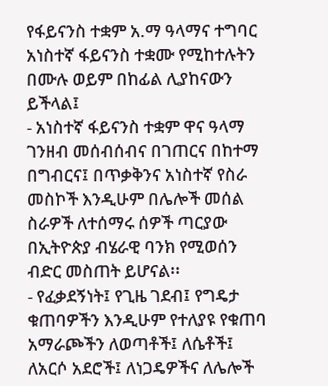የፋይናንስ ተቋም አ.ማ ዓላማና ተግባር
አነስተኛ ፋይናንስ ተቋሙ የሚከተሉትን በሙሉ ወይም በከፊል ሊያከናውን ይችላል፤
- አነስተኛ ፋይናንስ ተቋም ዋና ዓላማ ገንዘብ መሰብሰብና በገጠርና በከተማ በግብርና፤ በጥቃቅንና አነስተኛ የስራ መስኮች እንዲሁም በሌሎች መሰል ስራዎች ለተሰማሩ ሰዎች ጣርያው በኢትዮጵያ ብሄራዊ ባንክ የሚወሰን ብድር መስጠት ይሆናል፡፡
- የፈቃደኝነት፤ የጊዜ ገደብ፤ የግዴታ ቁጠባዎችን እንዲሁም የተለያዩ የቁጠባ አማራጮችን ለወጣቶች፤ ለሴቶች፤ ለአርሶ አደሮች፤ ለነጋዴዎችና ለሌሎች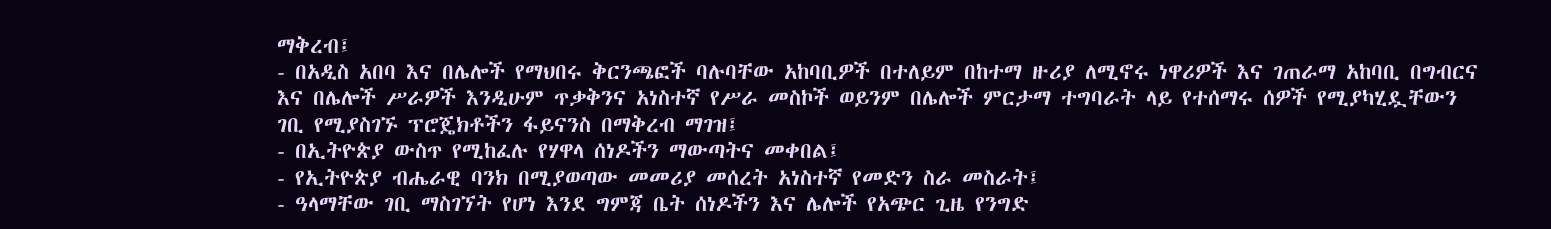ማቅረብ፤
- በአዲስ አበባ እና በሌሎች የማህበሩ ቅርንጫፎች ባሉባቸው አከባቢዎች በተለይም በከተማ ዙሪያ ለሚኖሩ ነዋሪዎች እና ገጠራማ አከባቢ በግብርና እና በሌሎች ሥራዎች እንዲሁም ጥቃቅንና አነስተኛ የሥራ መስኮች ወይንም በሌሎች ምርታማ ተግባራት ላይ የተሰማሩ ሰዎች የሚያካሂዷቸውን ገቢ የሚያስገኙ ፕሮጄክቶችን ፋይናንስ በማቅረብ ማገዝ፤
- በኢትዮጵያ ውስጥ የሚከፈሉ የሃዋላ ሰነዶችን ማውጣትና መቀበል፤
- የኢትዮጵያ ብሔራዊ ባንክ በሚያወጣው መመሪያ መሰረት አነስተኛ የመድን ስራ መስራት፤
- ዓላማቸው ገቢ ማስገኘት የሆነ እንደ ግምጃ ቤት ሰነዶችን እና ሌሎች የአጭር ጊዜ የንግድ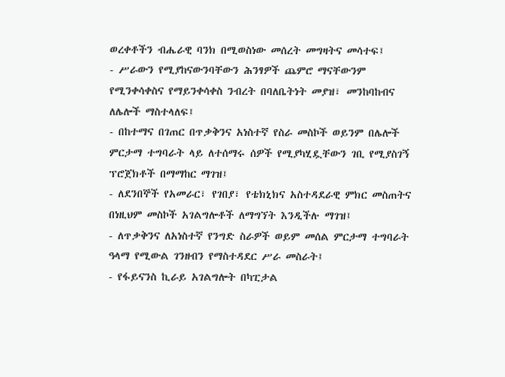ወረቀቶችን ብሔራዊ ባንክ በሚወስነው መሰረት መግዛትና መሳተፍ፤
- ሥራውን የሚያከናውንባቸውን ሕንፃዎች ጨምሮ ማናቸውንም የሚንቀሳቀስና የማይንቀሳቀስ ንብረት በባለቤትነት መያዝ፣ መንከባከብና ለሌሎች ማስተላለፍ፤
- በከተማና በገጠር በጥቃቅንና አነስተኛ የስራ መስኮች ወይንም በሌሎች ምርታማ ተግባራት ላይ ለተሰማሩ ሰዎች የሚያካሂዷቸውን ገቢ የሚያስገኝ ፕሮጀክቶች በማማከር ማገዝ፤
- ለደንበኞች የአመራር፣ የገበያ፣ የቴክኒክና አስተዳደራዊ ምክር መስጠትና በነዚህም መስኮች አገልግሎቶች ለማግኘት እንዲችሉ ማገዝ፤
- ለጥቃቅንና ለአነስተኛ የንግድ ስራዎች ወይም መሰል ምርታማ ተግባራት ዓላማ የሚውል ገንዘብን የማስተዳደር ሥራ መስራት፤
- የፋይናንስ ኪራይ አገልግሎት በካፒታል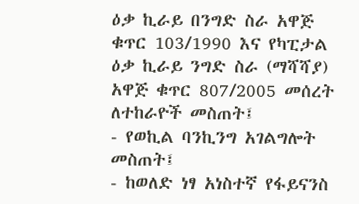ዕቃ ኪራይ በንግድ ስራ አዋጅ ቁጥር 103/1990 እና የካፒታል ዕቃ ኪራይ ንግድ ስራ (ማሻሻያ) አዋጅ ቁጥር 807/2005 መሰረት ለተከራዮች መስጠት፤
- የወኪል ባንኪንግ አገልግሎት መስጠት፤
- ከወለድ ነፃ አነስተኛ የፋይናንስ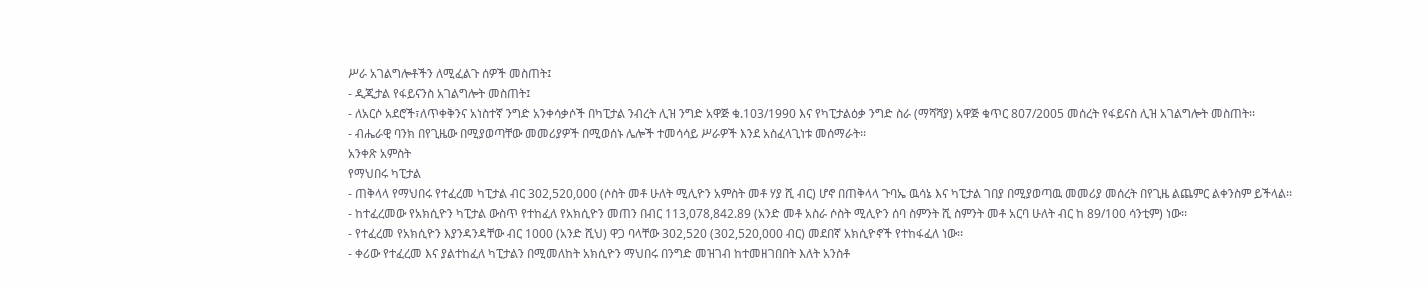ሥራ አገልግሎቶችን ለሚፈልጉ ሰዎች መስጠት፤
- ዲጂታል የፋይናንስ አገልግሎት መስጠት፤
- ለአርሶ አደሮች፣ለጥቀቅንና አነስተኛ ንግድ አንቀሳቃሶች በካፒታል ንብረት ሊዝ ንግድ አዋጅ ቁ.103/1990 እና የካፒታልዕቃ ንግድ ስራ (ማሻሻያ) አዋጅ ቁጥር 807/2005 መሰረት የፋይናስ ሊዝ አገልግሎት መስጠት፡፡
- ብሔራዊ ባንክ በየጊዜው በሚያወጣቸው መመሪያዎች በሚወሰኑ ሌሎች ተመሳሳይ ሥራዎች እንደ አስፈላጊነቱ መሰማራት፡፡
አንቀጽ አምስት
የማህበሩ ካፒታል
- ጠቅላላ የማህበሩ የተፈረመ ካፒታል ብር 302,520,000 (ሶስት መቶ ሁለት ሚሊዮን አምስት መቶ ሃያ ሺ ብር) ሆኖ በጠቅላላ ጉባኤ ዉሳኔ እና ካፒታል ገበያ በሚያወጣዉ መመሪያ መሰረት በየጊዜ ልጨምር ልቀንስም ይችላል፡፡
- ከተፈረመው የአክሲዮን ካፒታል ውስጥ የተከፈለ የአክሲዮን መጠን በብር 113,078,842.89 (አንድ መቶ አስራ ሶስት ሚሊዮን ሰባ ስምንት ሺ ስምንት መቶ አርባ ሁለት ብር ከ 89/100 ሳንቲም) ነው፡፡
- የተፈረመ የአክሲዮን እያንዳንዳቸው ብር 1000 (አንድ ሺህ) ዋጋ ባላቸው 302,520 (302,520,000 ብር) መደበኛ አክሲዮኖች የተከፋፈለ ነው፡፡
- ቀሪው የተፈረመ እና ያልተከፈለ ካፒታልን በሚመለከት አክሲዮን ማህበሩ በንግድ መዝገብ ከተመዘገበበት እለት አንስቶ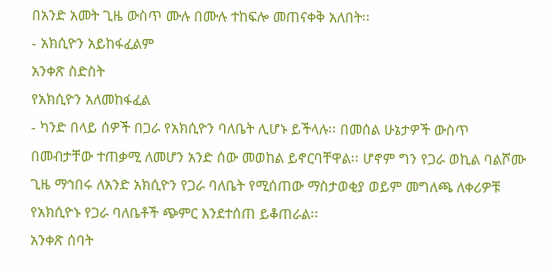በአንድ አመት ጊዜ ውስጥ ሙሉ በሙሉ ተከፍሎ መጠናቀቅ አለበት፡፡
- አክሲዮን አይከፋፈልም
አንቀጽ ስድስት
የአክሲዮን አለመከፋፈል
- ካንድ በላይ ሰዎች በጋራ የአክሲዮን ባለቤት ሊሆኑ ይችላሉ፡፡ በመሰል ሁኔታዎች ውስጥ በመብታቸው ተጠቃሚ ለመሆን አንድ ሰው መወከል ይኖርባቸዋል፡፡ ሆኖም ግን የጋራ ወኪል ባልሾሙ ጊዜ ማኅበሩ ለአንድ አክሲዮን የጋራ ባለቤት የሚሰጠው ማስታወቂያ ወይም መግለጫ ለቀሪዎቹ የአክሲዮኑ የጋራ ባለቤቶች ጭምር እንደተሰጠ ይቆጠራል፡፡
አንቀጽ ሰባት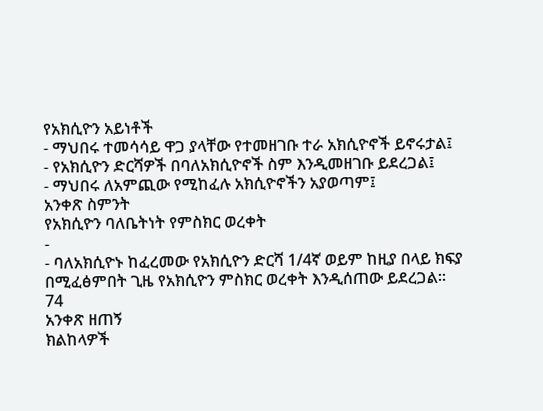የአክሲዮን አይነቶች
- ማህበሩ ተመሳሳይ ዋጋ ያላቸው የተመዘገቡ ተራ አክሲዮኖች ይኖሩታል፤
- የአክሲዮን ድርሻዎች በባለአክሲዮኖች ስም እንዲመዘገቡ ይደረጋል፤
- ማህበሩ ለአምጪው የሚከፈሉ አክሲዮኖችን አያወጣም፤
አንቀጽ ስምንት
የአክሲዮን ባለቤትነት የምስክር ወረቀት
-
- ባለአክሲዮኑ ከፈረመው የአክሲዮን ድርሻ 1/4ኛ ወይም ከዚያ በላይ ክፍያ በሚፈፅምበት ጊዜ የአክሲዮን ምስክር ወረቀት እንዲሰጠው ይደረጋል፡፡
74
አንቀጽ ዘጠኝ
ክልከላዎች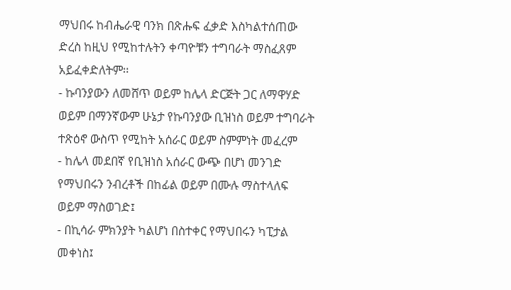ማህበሩ ከብሔራዊ ባንክ በጽሑፍ ፈቃድ እስካልተሰጠው ድረስ ከዚህ የሚከተሉትን ቀጣዮቹን ተግባራት ማስፈጸም አይፈቀድለትም፡፡
- ኩባንያውን ለመሸጥ ወይም ከሌላ ድርጅት ጋር ለማዋሃድ ወይም በማንኛውም ሁኔታ የኩባንያው ቢዝነስ ወይም ተግባራት ተጽዕኖ ውስጥ የሚከት አሰራር ወይም ስምምነት መፈረም
- ከሌላ መደበኛ የቢዝነስ አሰራር ውጭ በሆነ መንገድ የማህበሩን ንብረቶች በከፊል ወይም በሙሉ ማስተላለፍ ወይም ማስወገድ፤
- በኪሳራ ምክንያት ካልሆነ በስተቀር የማህበሩን ካፒታል መቀነስ፤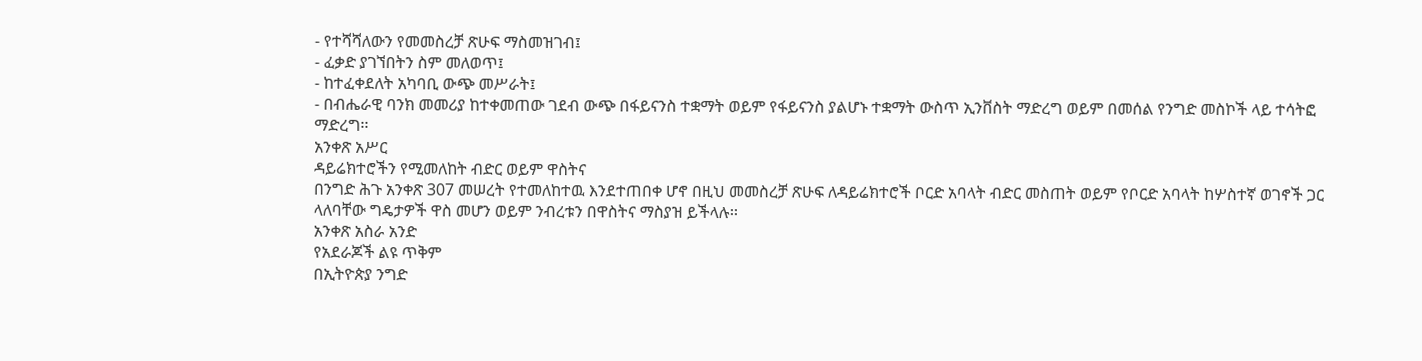- የተሻሻለውን የመመስረቻ ጽሁፍ ማስመዝገብ፤
- ፈቃድ ያገኘበትን ስም መለወጥ፤
- ከተፈቀደለት አካባቢ ውጭ መሥራት፤
- በብሔራዊ ባንክ መመሪያ ከተቀመጠው ገደብ ውጭ በፋይናንስ ተቋማት ወይም የፋይናንስ ያልሆኑ ተቋማት ውስጥ ኢንቨስት ማድረግ ወይም በመሰል የንግድ መስኮች ላይ ተሳትፎ ማድረግ፡፡
አንቀጽ አሥር
ዳይሬክተሮችን የሚመለከት ብድር ወይም ዋስትና
በንግድ ሕጉ አንቀጽ 307 መሠረት የተመለከተዉ እንደተጠበቀ ሆኖ በዚህ መመስረቻ ጽሁፍ ለዳይሬክተሮች ቦርድ አባላት ብድር መስጠት ወይም የቦርድ አባላት ከሦስተኛ ወገኖች ጋር ላለባቸው ግዴታዎች ዋስ መሆን ወይም ንብረቱን በዋስትና ማስያዝ ይችላሉ፡፡
አንቀጽ አስራ አንድ
የአደራጆች ልዩ ጥቅም
በኢትዮጵያ ንግድ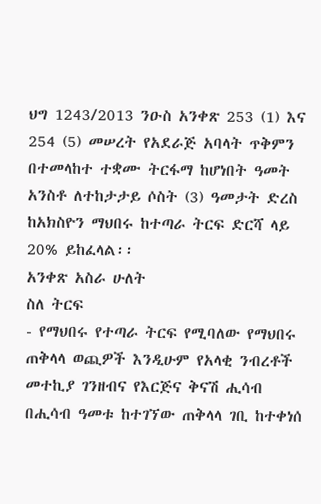ህግ 1243/2013 ንዑስ አንቀጽ 253 (1) እና 254 (5) መሠረት የአደራጅ አባላት ጥቅምን በተመላከተ ተቋሙ ትርፋማ ከሆነበት ዓመት አንስቶ ለተከታታይ ሶስት (3) ዓመታት ድረስ ከአክስዮን ማህበሩ ከተጣራ ትርፍ ድርሻ ላይ 20% ይከፈላል፡፡
አንቀጽ አስራ ሁለት
ስለ ትርፍ
- የማህበሩ የተጣራ ትርፍ የሚባለው የማህበሩ ጠቅላላ ወጪዎች እንዲሁም የአላቂ ንብረቶች መተኪያ ገንዘብና የእርጅና ቅናሽ ሒሳብ በሒሳብ ዓመቱ ከተገኘው ጠቅላላ ገቢ ከተቀነሰ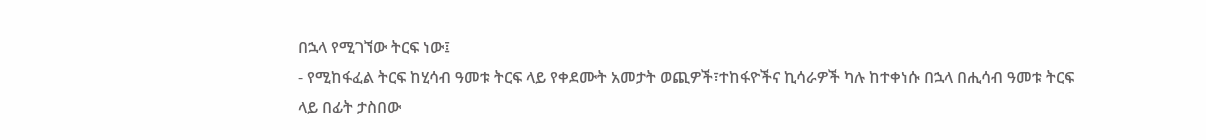በኋላ የሚገኘው ትርፍ ነው፤
- የሚከፋፈል ትርፍ ከሂሳብ ዓመቱ ትርፍ ላይ የቀደሙት አመታት ወጪዎች፣ተከፋዮችና ኪሳራዎች ካሉ ከተቀነሱ በኋላ በሒሳብ ዓመቱ ትርፍ ላይ በፊት ታስበው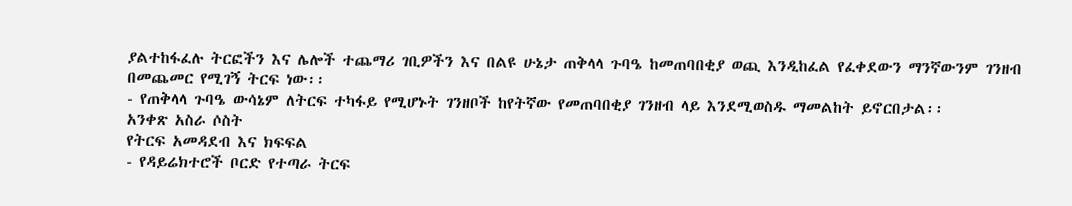ያልተከፋፈሉ ትርፎችን እና ሌሎች ተጨማሪ ገቢዎችን እና በልዩ ሁኔታ ጠቅላላ ጉባዔ ከመጠባበቂያ ወጪ እንዲከፈል የፈቀደውን ማንኛውንም ገንዘብ በመጨመር የሚገኝ ትርፍ ነው፡፡
- የጠቅላላ ጉባዔ ውሳኔም ለትርፍ ተካፋይ የሚሆኑት ገንዘቦች ከየትኛው የመጠባበቂያ ገንዘብ ላይ እንደሚወስዱ ማመልከት ይኖርበታል፡፡
አንቀጽ አስራ ሶስት
የትርፍ አመዳደብ እና ክፍፍል
- የዳይሬክተሮች ቦርድ የተጣራ ትርፍ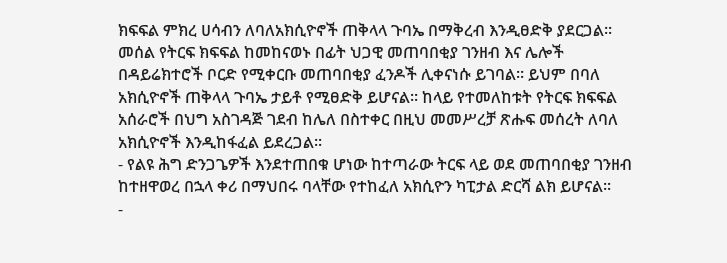ክፍፍል ምክረ ሀሳብን ለባለአክሲዮኖች ጠቅላላ ጉባኤ በማቅረብ እንዲፀድቅ ያደርጋል፡፡ መሰል የትርፍ ክፍፍል ከመከናወኑ በፊት ህጋዊ መጠባበቂያ ገንዘብ እና ሌሎች በዳይሬክተሮች ቦርድ የሚቀርቡ መጠባበቂያ ፈንዶች ሊቀናነሱ ይገባል። ይህም በባለ አክሲዮኖች ጠቅላላ ጉባኤ ታይቶ የሚፀድቅ ይሆናል፡፡ ከላይ የተመለከቱት የትርፍ ክፍፍል አሰራሮች በህግ አስገዳጅ ገደብ ከሌለ በስተቀር በዚህ መመሥረቻ ጽሑፍ መሰረት ለባለ አክሲዮኖች እንዲከፋፈል ይደረጋል፡፡
- የልዩ ሕግ ድንጋጌዎች እንደተጠበቁ ሆነው ከተጣራው ትርፍ ላይ ወደ መጠባበቂያ ገንዘብ ከተዘዋወረ በኋላ ቀሪ በማህበሩ ባላቸው የተከፈለ አክሲዮን ካፒታል ድርሻ ልክ ይሆናል፡፡
-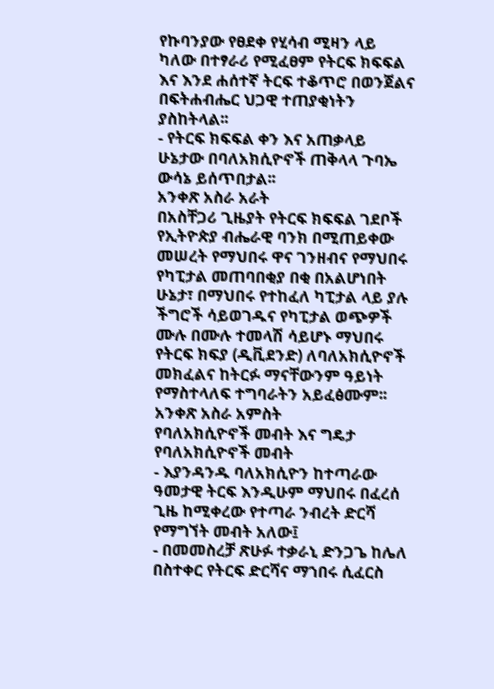የኩባንያው የፀደቀ የሂሳብ ሚዛን ላይ ካለው በተፃራሪ የሚፈፀም የትርፍ ክፍፍል እና እንደ ሐሰተኛ ትርፍ ተቆጥሮ በወንጀልና በፍትሐብሔር ህጋዊ ተጠያቂነትን ያስከትላል፡፡
- የትርፍ ክፍፍል ቀን እና አጠቃላይ ሁኔታው በባለአክሲዮኖች ጠቅላላ ጉባኤ ውሳኔ ይሰጥበታል፡፡
አንቀጽ አስራ አራት
በአስቸጋሪ ጊዜያት የትርፍ ክፍፍል ገደቦች
የኢትዮጵያ ብሔራዊ ባንክ በሚጠይቀው መሠረት የማህበሩ ዋና ገንዘብና የማህበሩ የካፒታል መጠባበቂያ በቂ በአልሆነበት ሁኔታ፣ በማህበሩ የተከፈለ ካፒታል ላይ ያሉ ችግሮች ሳይወገዱና የካፒታል ወጭዎች ሙሉ በሙሉ ተመላሽ ሳይሆኑ ማህበሩ የትርፍ ክፍያ (ዲቪደንድ) ለባለአክሲዮኖች መክፈልና ከትርፉ ማናቸውንም ዓይነት የማስተላለፍ ተግባራትን አይፈፅሙም፡፡
አንቀጽ አስራ አምስት
የባለአክሲዮኖች መብት እና ግዴታ
የባለአክሲዮኖች መብት
- እያንዳንዱ ባለአክሲዮን ከተጣራው ዓመታዊ ትርፍ እንዲሁም ማህበሩ በፈረሰ ጊዜ ከሚቀረው የተጣራ ንብረት ድርሻ የማግኘት መብት አለው፤
- በመመስረቻ ጽሁፉ ተቃራኒ ድንጋጌ ከሌለ በስተቀር የትርፍ ድርሻና ማኀበሩ ሲፈርስ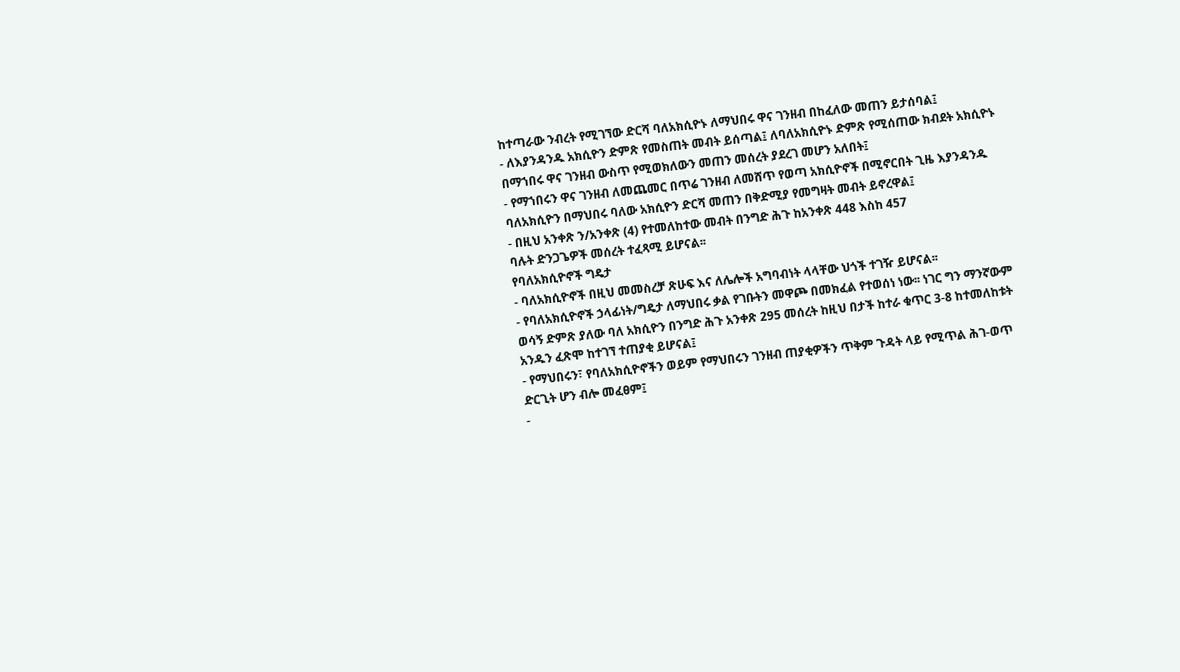ከተጣራው ንብረት የሚገኘው ድርሻ ባለአክሲዮኑ ለማህበሩ ዋና ገንዘብ በከፈለው መጠን ይታሰባል፤
- ለእያንዳንዱ አክሲዮን ድምጽ የመስጠት መብት ይሰጣል፤ ለባለአክሲዮኑ ድምጽ የሚሰጠው ክብደት አክሲዮኑ በማኀበሩ ዋና ገንዘብ ውስጥ የሚወክለውን መጠን መሰረት ያደረገ መሆን አለበት፤
- የማኀበሩን ዋና ገንዘብ ለመጨመር በጥሬ ገንዘብ ለመሸጥ የወጣ አክሲዮኖች በሚኖርበት ጊዜ እያንዳንዱ ባለአክሲዮን በማህበሩ ባለው አክሲዮን ድርሻ መጠን በቅድሚያ የመግዛት መብት ይኖረዋል፤
- በዚህ አንቀጽ ን/አንቀጽ (4) የተመለከተው መብት በንግድ ሕጉ ከአንቀጽ 448 እስከ 457
ባሉት ድንጋጌዎች መሰረት ተፈጻሚ ይሆናል፡፡
የባለአክሲዮኖች ግዴታ
- ባለአክሲዮኖች በዚህ መመስረቻ ጽሁፍ እና ለሌሎች አግባብነት ላላቸው ህጎች ተገዥ ይሆናል፡፡
- የባለአክሲዮኖች ኃላፊነት/ግዴታ ለማህበሩ ቃል የገቡትን መዋጮ በመክፈል የተወሰነ ነው፡፡ ነገር ግን ማንኛውም ወሳኝ ድምጽ ያለው ባለ አክሲዮን በንግድ ሕጉ አንቀጽ 295 መሰረት ከዚህ በታች ከተራ ቁጥር 3-8 ከተመለከቱት አንዱን ፈጽሞ ከተገኘ ተጠያቂ ይሆናል፤
- የማህበሩን፣ የባለአክሲዮኖችን ወይም የማህበሩን ገንዘብ ጠያቂዎችን ጥቅም ጉዳት ላይ የሚጥል ሕገ-ወጥ ድርጊት ሆን ብሎ መፈፀም፤
-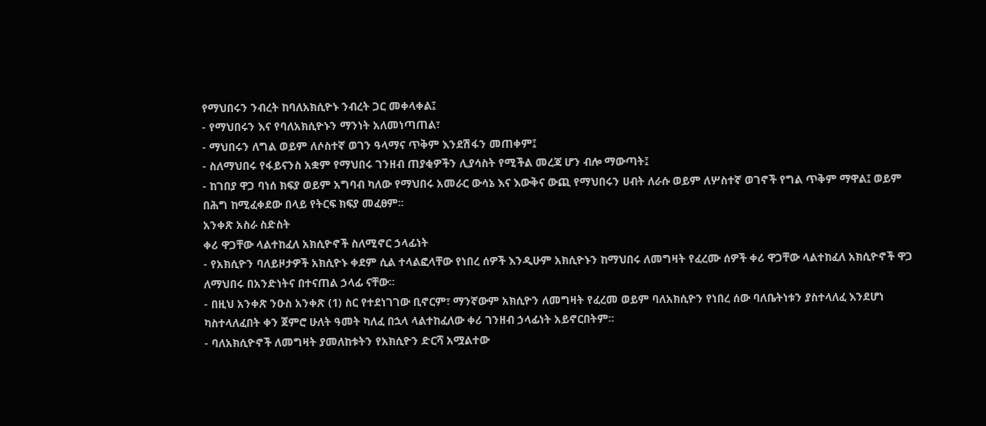የማህበሩን ንብረት ከባለአክሲዮኑ ንብረት ጋር መቀላቀል፤
- የማህበሩን እና የባለአክሲዮኑን ማንነት አለመነጣጠል፣
- ማህበሩን ለግል ወይም ለሶስተኛ ወገን ዓላማና ጥቅም እንደሽፋን መጠቀም፤
- ስለማህበሩ የፋይናንስ አቋም የማህበሩ ገንዘብ ጠያቂዎችን ሊያሳስት የሚችል መረጃ ሆን ብሎ ማውጣት፤
- ከገበያ ዋጋ ባነሰ ክፍያ ወይም አግባብ ካለው የማህበሩ አመራር ውሳኔ እና እውቅና ውጪ የማህበሩን ሀብት ለራሱ ወይም ለሦስተኛ ወገኖች የግል ጥቅም ማዋል፤ ወይም በሕግ ከሚፈቀደው በላይ የትርፍ ክፍያ መፈፀም፡፡
አንቀጽ አስራ ስድስት
ቀሪ ዋጋቸው ላልተከፈለ አክሲዮኖች ስለሚኖር ኃላፊነት
- የአክሲዮን ባለይዞታዎች አክሲዮኑ ቀደም ሲል ተላልፎላቸው የነበረ ሰዎች እንዲሁም አክሲዮኑን ከማህበሩ ለመግዛት የፈረሙ ሰዎች ቀሪ ዋጋቸው ላልተከፈለ አክሲዮኖች ዋጋ ለማህበሩ በአንድነትና በተናጠል ኃላፊ ናቸው፡፡
- በዚህ አንቀጽ ንዑስ አንቀጽ (1) ስር የተደነገገው ቢኖርም፣ ማንኛውም አክሲዮን ለመግዛት የፈረመ ወይም ባለአክሲዮን የነበረ ሰው ባለቤትነቱን ያስተላለፈ እንደሆነ ካስተላለፈበት ቀን ጀምሮ ሁለት ዓመት ካለፈ በኋላ ላልተከፈለው ቀሪ ገንዘብ ኃላፊነት አይኖርበትም፡፡
- ባለአክሲዮኖች ለመግዛት ያመለከቱትን የአክሲዮን ድርሻ አሟልተው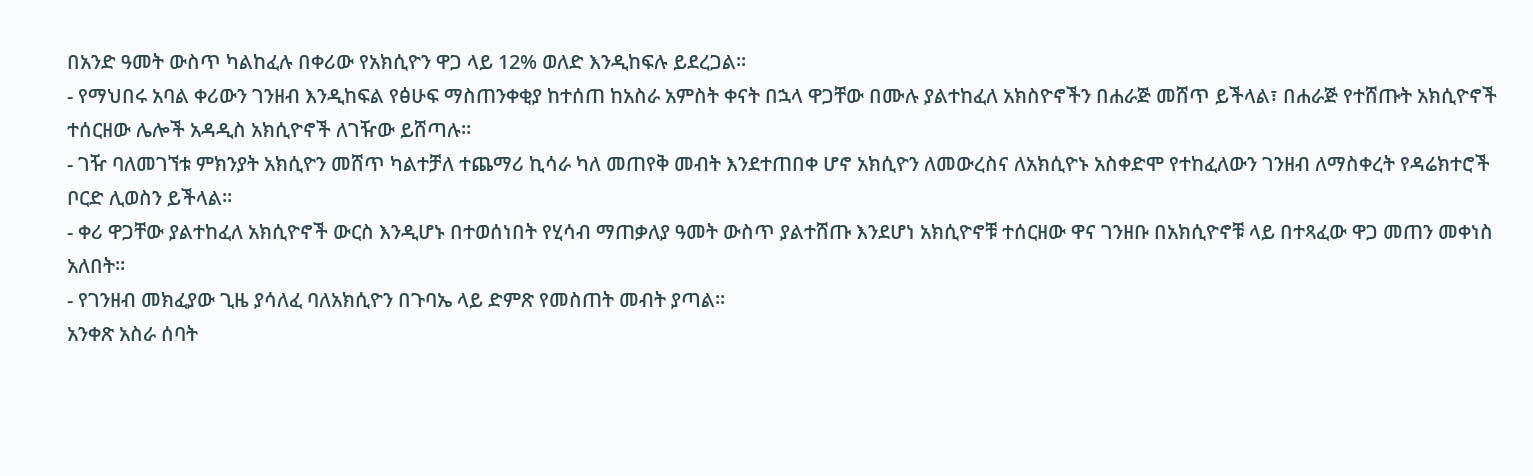በአንድ ዓመት ውስጥ ካልከፈሉ በቀሪው የአክሲዮን ዋጋ ላይ 12% ወለድ እንዲከፍሉ ይደረጋል፡፡
- የማህበሩ አባል ቀሪውን ገንዘብ እንዲከፍል የፅሁፍ ማስጠንቀቂያ ከተሰጠ ከአስራ አምስት ቀናት በኋላ ዋጋቸው በሙሉ ያልተከፈለ አክስዮኖችን በሐራጅ መሸጥ ይችላል፣ በሐራጅ የተሸጡት አክሲዮኖች ተሰርዘው ሌሎች አዳዲስ አክሲዮኖች ለገዥው ይሸጣሉ፡፡
- ገዥ ባለመገኘቱ ምክንያት አክሲዮን መሸጥ ካልተቻለ ተጨማሪ ኪሳራ ካለ መጠየቅ መብት እንደተጠበቀ ሆኖ አክሲዮን ለመውረስና ለአክሲዮኑ አስቀድሞ የተከፈለውን ገንዘብ ለማስቀረት የዳሬክተሮች ቦርድ ሊወስን ይችላል፡፡
- ቀሪ ዋጋቸው ያልተከፈለ አክሲዮኖች ውርስ እንዲሆኑ በተወሰነበት የሂሳብ ማጠቃለያ ዓመት ውስጥ ያልተሸጡ እንደሆነ አክሲዮኖቹ ተሰርዘው ዋና ገንዘቡ በአክሲዮኖቹ ላይ በተጻፈው ዋጋ መጠን መቀነስ አለበት፡፡
- የገንዘብ መክፈያው ጊዜ ያሳለፈ ባለአክሲዮን በጉባኤ ላይ ድምጽ የመስጠት መብት ያጣል፡፡
አንቀጽ አስራ ሰባት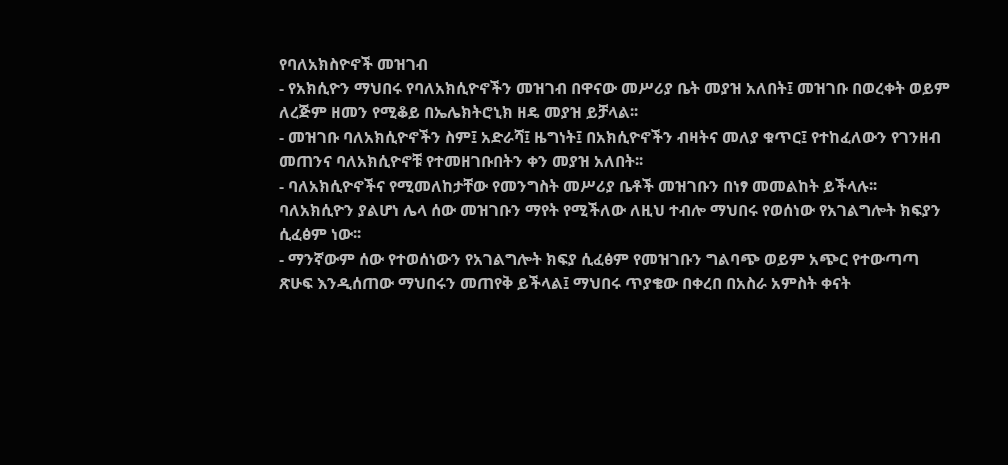የባለአክስዮኖች መዝገብ
- የአክሲዮን ማህበሩ የባለአክሲዮኖችን መዝገብ በዋናው መሥሪያ ቤት መያዝ አለበት፤ መዝገቡ በወረቀት ወይም ለረጅም ዘመን የሚቆይ በኤሌክትሮኒክ ዘዴ መያዝ ይቻላል፡፡
- መዝገቡ ባለአክሲዮኖችን ስም፤ አድራሻ፤ ዜግነት፤ በአክሲዮኖችን ብዛትና መለያ ቁጥር፤ የተከፈለውን የገንዘብ መጠንና ባለአክሲዮኖቹ የተመዘገቡበትን ቀን መያዝ አለበት፡፡
- ባለአክሲዮኖችና የሚመለከታቸው የመንግስት መሥሪያ ቤቶች መዝገቡን በነፃ መመልከት ይችላሉ፡፡ ባለአክሲዮን ያልሆነ ሌላ ሰው መዝገቡን ማየት የሚችለው ለዚህ ተብሎ ማህበሩ የወሰነው የአገልግሎት ክፍያን ሲፈፅም ነው፡፡
- ማንኛውም ሰው የተወሰነውን የአገልግሎት ክፍያ ሲፈፅም የመዝገቡን ግልባጭ ወይም አጭር የተውጣጣ ጽሁፍ እንዲሰጠው ማህበሩን መጠየቅ ይችላል፤ ማህበሩ ጥያቄው በቀረበ በአስራ አምስት ቀናት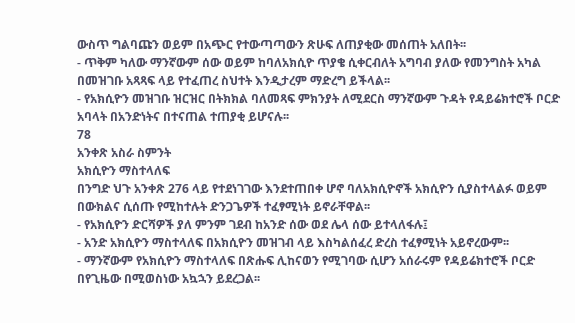ውስጥ ግልባጩን ወይም በአጭር የተውጣጣውን ጽሁፍ ለጠያቂው መሰጠት አለበት፡፡
- ጥቅም ካለው ማንኛውም ሰው ወይም ከባለአክሲዮ ጥያቄ ሲቀርብለት አግባብ ያለው የመንግስት አካል በመዝገቡ አጻጻፍ ላይ የተፈጠረ ስህተት እንዲታረም ማድረግ ይችላል፡፡
- የአክሲዮን መዝገቡ ዝርዝር በትክክል ባለመጻፍ ምክንያት ለሚደርስ ማንኛውም ጉዳት የዳይሬክተሮች ቦርድ አባላት በአንድነትና በተናጠል ተጠያቂ ይሆናሉ፡፡
78
አንቀጽ አስራ ስምንት
አክሲዮን ማስተላለፍ
በንግድ ህጉ አንቀጽ 276 ላይ የተደነገገው እንደተጠበቀ ሆኖ ባለአክሲዮኖች አክሲዮን ሲያስተላልፉ ወይም በውክልና ሲሰጡ የሚከተሉት ድንጋጌዎች ተፈፃሚነት ይኖራቸዋል፡፡
- የአክሲዮን ድርሻዎች ያለ ምንም ገደብ ከአንድ ሰው ወደ ሌላ ሰው ይተላለፋሉ፤
- አንድ አክሲዮን ማስተላለፍ በአክሲዮን መዝገብ ላይ እስካልሰፈረ ድረስ ተፈፃሚነት አይኖረውም፡፡
- ማንኛውም የአክሲዮን ማስተላለፍ በጽሑፍ ሊከናወን የሚገባው ሲሆን አሰራሩም የዳይሬክተሮች ቦርድ በየጊዜው በሚወስነው አኳኋን ይደረጋል፡፡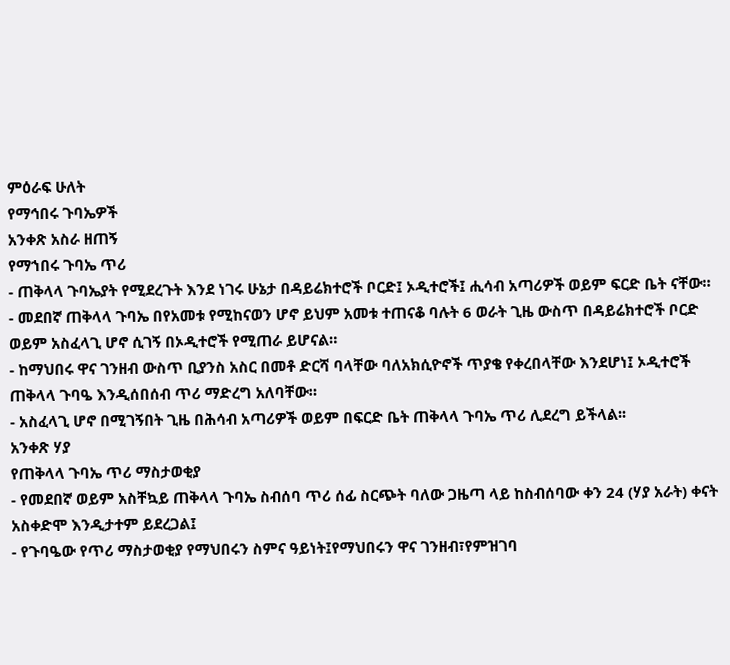ምዕራፍ ሁለት
የማኅበሩ ጉባኤዎች
አንቀጽ አስራ ዘጠኝ
የማኀበሩ ጉባኤ ጥሪ
- ጠቅላላ ጉባኤያት የሚደረጉት እንደ ነገሩ ሁኔታ በዳይሬክተሮች ቦርድ፤ ኦዲተሮች፤ ሒሳብ አጣሪዎች ወይም ፍርድ ቤት ናቸው።
- መደበኛ ጠቅላላ ጉባኤ በየአመቱ የሚከናወን ሆኖ ይህም አመቱ ተጠናቆ ባሉት 6 ወራት ጊዜ ውስጥ በዳይሬክተሮች ቦርድ ወይም አስፈላጊ ሆኖ ሲገኝ በኦዲተሮች የሚጠራ ይሆናል።
- ከማህበሩ ዋና ገንዘብ ውስጥ ቢያንስ አስር በመቶ ድርሻ ባላቸው ባለአክሲዮኖች ጥያቄ የቀረበላቸው እንደሆነ፤ ኦዲተሮች ጠቅላላ ጉባዔ እንዲሰበሰብ ጥሪ ማድረግ አለባቸው።
- አስፈላጊ ሆኖ በሚገኝበት ጊዜ በሕሳብ አጣሪዎች ወይም በፍርድ ቤት ጠቅላላ ጉባኤ ጥሪ ሊደረግ ይችላል፡፡
አንቀጽ ሃያ
የጠቅላላ ጉባኤ ጥሪ ማስታወቂያ
- የመደበኛ ወይም አስቸኳይ ጠቅላላ ጉባኤ ስብሰባ ጥሪ ሰፊ ስርጭት ባለው ጋዜጣ ላይ ከስብሰባው ቀን 24 (ሃያ አራት) ቀናት አስቀድሞ እንዲታተም ይደረጋል፤
- የጉባዔው የጥሪ ማስታወቂያ የማህበሩን ስምና ዓይነት፤የማህበሩን ዋና ገንዘብ፣የምዝገባ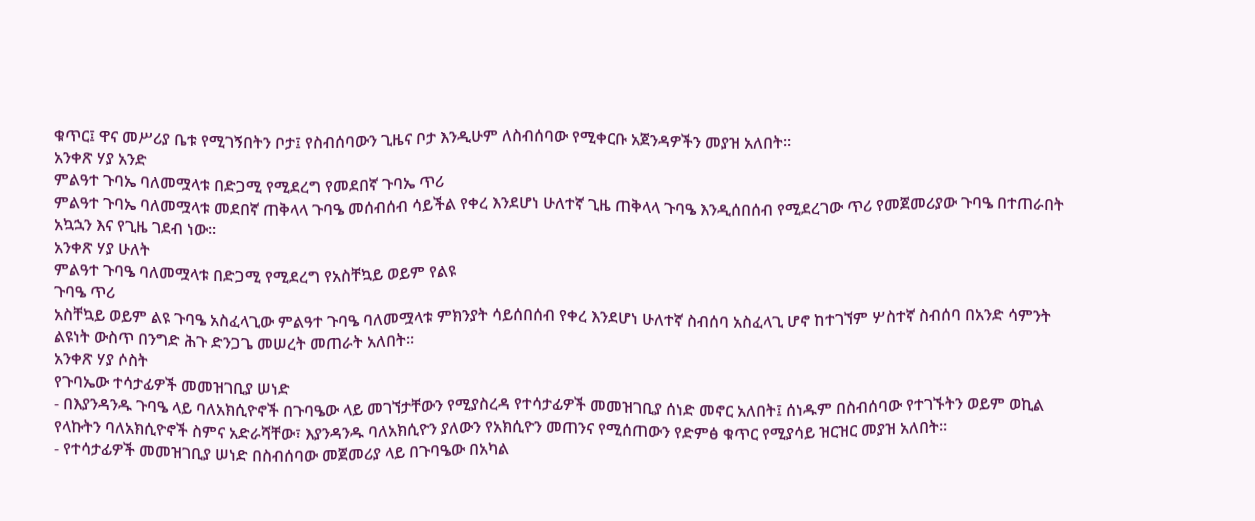ቁጥር፤ ዋና መሥሪያ ቤቱ የሚገኝበትን ቦታ፤ የስብሰባውን ጊዜና ቦታ እንዲሁም ለስብሰባው የሚቀርቡ አጀንዳዎችን መያዝ አለበት።
አንቀጽ ሃያ አንድ
ምልዓተ ጉባኤ ባለመሟላቱ በድጋሚ የሚደረግ የመደበኛ ጉባኤ ጥሪ
ምልዓተ ጉባኤ ባለመሟላቱ መደበኛ ጠቅላላ ጉባዔ መሰብሰብ ሳይችል የቀረ እንደሆነ ሁለተኛ ጊዜ ጠቅላላ ጉባዔ እንዲሰበሰብ የሚደረገው ጥሪ የመጀመሪያው ጉባዔ በተጠራበት አኳኋን እና የጊዜ ገደብ ነው፡፡
አንቀጽ ሃያ ሁለት
ምልዓተ ጉባዔ ባለመሟላቱ በድጋሚ የሚደረግ የአስቸኳይ ወይም የልዩ
ጉባዔ ጥሪ
አስቸኳይ ወይም ልዩ ጉባዔ አስፈላጊው ምልዓተ ጉባዔ ባለመሟላቱ ምክንያት ሳይሰበሰብ የቀረ እንደሆነ ሁለተኛ ስብሰባ አስፈላጊ ሆኖ ከተገኘም ሦስተኛ ስብሰባ በአንድ ሳምንት ልዩነት ውስጥ በንግድ ሕጉ ድንጋጌ መሠረት መጠራት አለበት፡፡
አንቀጽ ሃያ ሶስት
የጉባኤው ተሳታፊዎች መመዝገቢያ ሠነድ
- በእያንዳንዱ ጉባዔ ላይ ባለአክሲዮኖች በጉባዔው ላይ መገኘታቸውን የሚያስረዳ የተሳታፊዎች መመዝገቢያ ሰነድ መኖር አለበት፤ ሰነዱም በስብሰባው የተገኙትን ወይም ወኪል የላኩትን ባለአክሲዮኖች ስምና አድራሻቸው፣ እያንዳንዱ ባለአክሲዮን ያለውን የአክሲዮን መጠንና የሚሰጠውን የድምፅ ቁጥር የሚያሳይ ዝርዝር መያዝ አለበት።
- የተሳታፊዎች መመዝገቢያ ሠነድ በስብሰባው መጀመሪያ ላይ በጉባዔው በአካል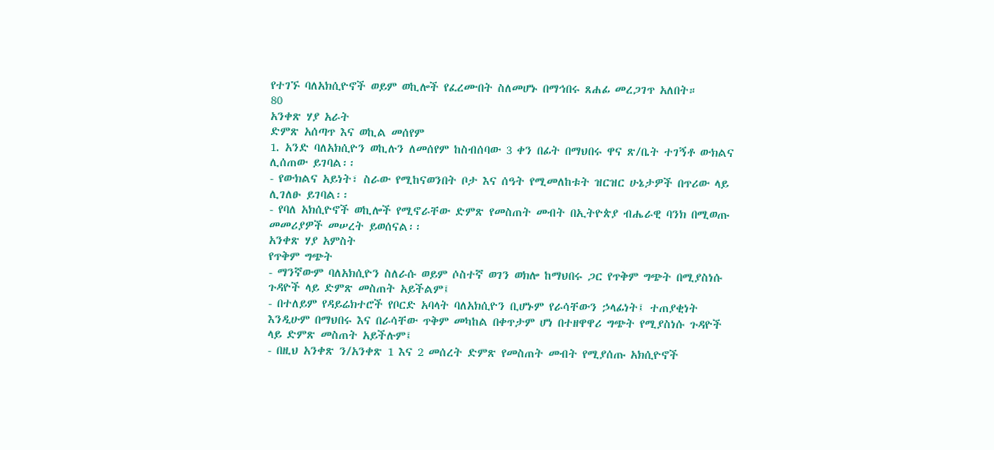የተገኙ ባለአክሲዮኖች ወይም ወኪሎች የፈረሙበት ስለመሆኑ በማኅበሩ ጸሐፊ መረጋገጥ አለበት።
80
አንቀጽ ሃያ አራት
ድምጽ አሰጣጥ እና ወኪል መሰየም
1. አንድ ባለአክሲዮን ወኪሉን ለመሰየም ከስብሰባው 3 ቀን በፊት በማህበሩ ዋና ጽ/ቤት ተገኝቶ ውክልና ሊሰጠው ይገባል፡፡
- የውክልና አይነት፣ ስራው የሚከናወንበት ቦታ እና ሰዓት የሚመለከቱት ዝርዝር ሁኔታዎች በጥሪው ላይ ሊገለፁ ይገባል፡፡
- የባለ አክሲዮኖች ወኪሎች የሚኖራቸው ድምጽ የመስጠት መብት በኢትዮጵያ ብሔራዊ ባንክ በሚወጡ መመሪያዎች መሠረት ይወሰናል፡፡
አንቀጽ ሃያ አምስት
የጥቅም ግጭት
- ማንኛውም ባለአክሲዮን ስለራሱ ወይም ሶስተኛ ወገን ወክሎ ከማህበሩ ጋር የጥቅም ግጭት በሚያስነሱ ጉዳዮች ላይ ድምጽ መስጠት አይችልም፤
- በተለይም የዳይሬክተሮች የቦርድ አባላት ባለአክሲዮን ቢሆኑም የራሳቸውን ኃላፊነት፤ ተጠያቂነት እንዲሁም በማህበሩ እና በራሳቸው ጥቅም መካከል በቀጥታም ሆነ በተዘዋዋሪ ግጭት የሚያስነሱ ጉዳዮች ላይ ድምጽ መስጠት አይችሉም፤
- በዚህ አንቀጽ ን/አንቀጽ 1 እና 2 መሰረት ድምጽ የመስጠት መብት የሚያሰጡ አክሲዮኖች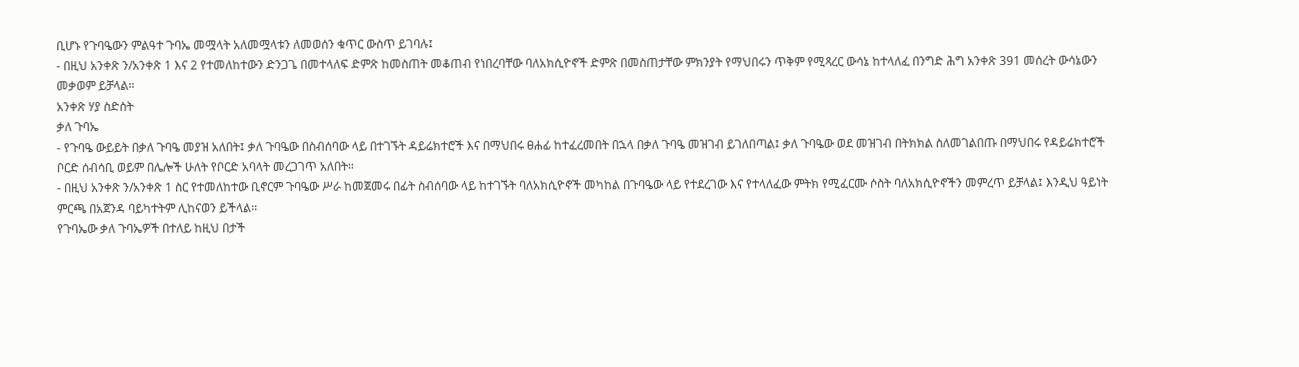ቢሆኑ የጉባዔውን ምልዓተ ጉባኤ መሟላት አለመሟላቱን ለመወሰን ቁጥር ውስጥ ይገባሉ፤
- በዚህ አንቀጽ ን/አንቀጽ 1 እና 2 የተመለከተውን ድንጋጌ በመተላለፍ ድምጽ ከመስጠት መቆጠብ የነበረባቸው ባለአክሲዮኖች ድምጽ በመስጠታቸው ምክንያት የማህበሩን ጥቅም የሚጻረር ውሳኔ ከተላለፈ በንግድ ሕግ አንቀጽ 391 መሰረት ውሳኔውን መቃወም ይቻላል።
አንቀጽ ሃያ ስድስት
ቃለ ጉባኤ
- የጉባዔ ውይይት በቃለ ጉባዔ መያዝ አለበት፤ ቃለ ጉባዔው በስብሰባው ላይ በተገኙት ዳይሬክተሮች እና በማህበሩ ፀሐፊ ከተፈረመበት በኋላ በቃለ ጉባዔ መዝገብ ይገለበጣል፤ ቃለ ጉባዔው ወደ መዝገብ በትክክል ስለመገልበጡ በማህበሩ የዳይሬክተሮች ቦርድ ሰብሳቢ ወይም በሌሎች ሁለት የቦርድ አባላት መረጋገጥ አለበት።
- በዚህ አንቀጽ ን/አንቀጽ 1 ስር የተመለከተው ቢኖርም ጉባዔው ሥራ ከመጀመሩ በፊት ስብሰባው ላይ ከተገኙት ባለአክሲዮኖች መካከል በጉባዔው ላይ የተደረገው እና የተላለፈው ምትክ የሚፈርሙ ሶስት ባለአክሲዮኖችን መምረጥ ይቻላል፤ እንዲህ ዓይነት ምርጫ በአጀንዳ ባይካተትም ሊከናወን ይችላል፡፡
የጉባኤው ቃለ ጉባኤዎች በተለይ ከዚህ በታች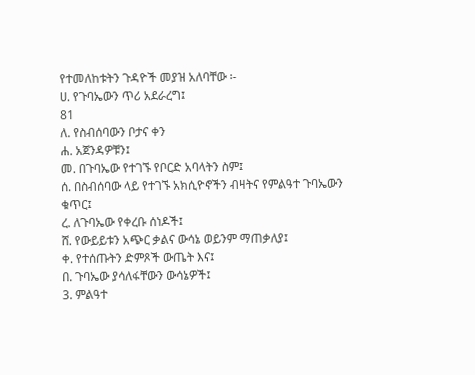የተመለከቱትን ጉዳዮች መያዝ አለባቸው ፡-
ሀ. የጉባኤውን ጥሪ አደራረግ፤
81
ለ. የስብሰባውን ቦታና ቀን
ሐ. አጀንዳዎቹን፤
መ. በጉባኤው የተገኙ የቦርድ አባላትን ስም፤
ሰ. በስብሰባው ላይ የተገኙ አክሲዮኖችን ብዛትና የምልዓተ ጉባኤውን ቁጥር፤
ረ. ለጉባኤው የቀረቡ ሰነዶች፤
ሸ. የውይይቱን አጭር ቃልና ውሳኔ ወይንም ማጠቃለያ፤
ቀ. የተሰጡትን ድምጾች ውጤት እና፤
በ. ጉባኤው ያሳለፋቸውን ውሳኔዎች፤
3. ምልዓተ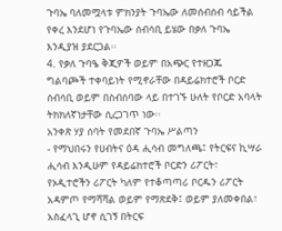ጉባኤ ባለመሟላቱ ምክንያት ጉባኤው ለመሰብሰብ ሳይችል የቀረ እንደሆነ የጉባኤው ሰብሳቢ ይሄው በቃለ ጉባኤ እንዲያዝ ያደርጋል፡፡
4. የቃለ ጉባዔ ቅጂዎች ወይም በአጭር የተዘጋጁ ግልባጮች ተቀባይነት የሚኖራቸው በዳይሬክተሮች ቦርድ ሰብሳቢ ወይም በስብሰባው ላይ በተገኙ ሁለት የቦርድ አባላት ትክክለኛነታቸው ሲረጋገጥ ነው፡፡
አንቀጽ ሃያ ሰባት የመደበኛ ጉባኤ ሥልጣን
- የማህበሩን የሀብትና ዕዳ ሒሳብ መግለጫ፤ የትርፍና ኪሣራ ሒሳብ እንዲሁም የዳይሬክተሮች ቦርድን ሪፖርት፣ የኦዲተሮችን ሪፖርት ካለም የተቆጣጣሪ ቦርዱን ሪፖርት አዳምጦ የማሻሻል ወይም የማጽደቅ፤ ወይም ያለመቀበል፣ አስፈላጊ ሆኖ ሲገኝ በትርፍ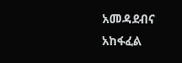አመዳደብና አከፋፈል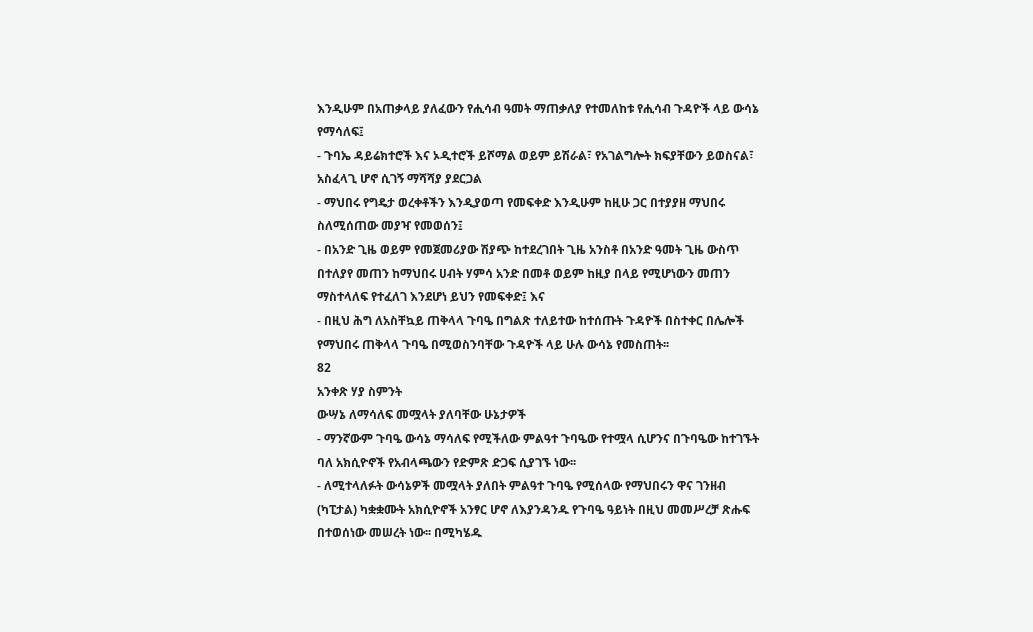እንዲሁም በአጠቃላይ ያለፈውን የሒሳብ ዓመት ማጠቃለያ የተመለከቱ የሒሳብ ጉዳዮች ላይ ውሳኔ የማሳለፍ፤
- ጉባኤ ዳይሬክተሮች እና ኦዲተሮች ይሾማል ወይም ይሽራል፣ የአገልግሎት ክፍያቸውን ይወስናል፣ አስፈላጊ ሆኖ ሲገኝ ማሻሻያ ያደርጋል
- ማህበሩ የግዴታ ወረቀቶችን እንዲያወጣ የመፍቀድ እንዲሁም ከዚሁ ጋር በተያያዘ ማህበሩ ስለሚሰጠው መያዣ የመወሰን፤
- በአንድ ጊዜ ወይም የመጀመሪያው ሽያጭ ከተደረገበት ጊዜ አንስቶ በአንድ ዓመት ጊዜ ውስጥ በተለያየ መጠን ከማህበሩ ሀብት ሃምሳ አንድ በመቶ ወይም ከዚያ በላይ የሚሆነውን መጠን ማስተላለፍ የተፈለገ እንደሆነ ይህን የመፍቀድ፤ እና
- በዚህ ሕግ ለአስቸኳይ ጠቅላላ ጉባዔ በግልጽ ተለይተው ከተሰጡት ጉዳዮች በስተቀር በሌሎች የማህበሩ ጠቅላላ ጉባዔ በሚወስንባቸው ጉዳዮች ላይ ሁሉ ውሳኔ የመስጠት፡፡
82
አንቀጽ ሃያ ስምንት
ውሣኔ ለማሳለፍ መሟላት ያለባቸው ሁኔታዎች
- ማንኛውም ጉባዔ ውሳኔ ማሳለፍ የሚችለው ምልዓተ ጉባዔው የተሟላ ሲሆንና በጉባዔው ከተገኙት ባለ አክሲዮኖች የአብላጫውን የድምጽ ድጋፍ ሲያገኙ ነው፡፡
- ለሚተላለፉት ውሳኔዎች መሟላት ያለበት ምልዓተ ጉባዔ የሚሰላው የማህበሩን ዋና ገንዘብ (ካፒታል) ካቋቋሙት አክሲዮኖች አንፃር ሆኖ ለእያንዳንዱ የጉባዔ ዓይነት በዚህ መመሥረቻ ጽሑፍ በተወሰነው መሠረት ነው፡፡ በሚካሄዱ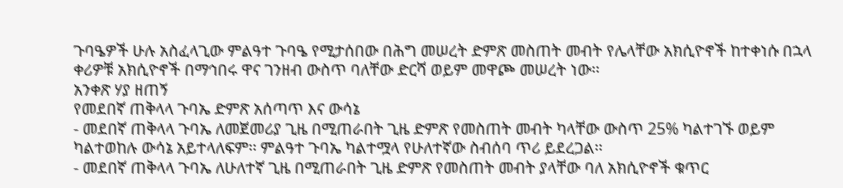ጉባዔዎች ሁሉ አስፈላጊው ምልዓተ ጉባዔ የሚታሰበው በሕግ መሠረት ድምጽ መስጠት መብት የሌላቸው አክሲዮኖች ከተቀነሱ በኋላ ቀሪዎቹ አክሲዮኖች በማኅበሩ ዋና ገንዘብ ውስጥ ባለቸው ድርሻ ወይም መዋጮ መሠረት ነው፡፡
አንቀጽ ሃያ ዘጠኝ
የመደበኛ ጠቅላላ ጉባኤ ድምጽ አሰጣጥ እና ውሳኔ
- መደበኛ ጠቅላላ ጉባኤ ለመጀመሪያ ጊዜ በሚጠራበት ጊዜ ድምጽ የመስጠት መብት ካላቸው ውስጥ 25% ካልተገኙ ወይም ካልተወከሉ ውሳኔ አይተላለፍም፡፡ ምልዓተ ጉባኤ ካልተሟላ የሁለተኛው ስብሰባ ጥሪ ይደረጋል፡፡
- መደበኛ ጠቅላላ ጉባኤ ለሁለተኛ ጊዜ በሚጠራበት ጊዜ ድምጽ የመስጠት መብት ያላቸው ባለ አክሲዮኖች ቁጥር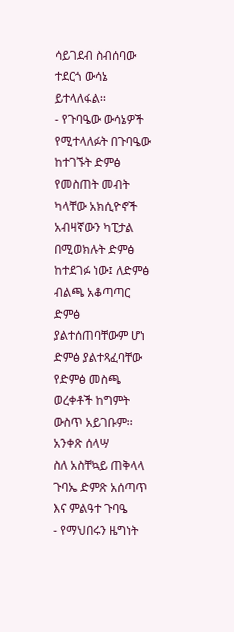ሳይገደብ ስብሰባው ተደርጎ ውሳኔ ይተላለፋል፡፡
- የጉባዔው ውሳኔዎች የሚተላለፉት በጉባዔው ከተገኙት ድምፅ የመስጠት መብት ካላቸው አክሲዮኖች አብዛኛውን ካፒታል በሚወክሉት ድምፅ ከተደገፉ ነው፤ ለድምፅ ብልጫ አቆጣጣር ድምፅ ያልተሰጠባቸውም ሆነ ድምፅ ያልተጻፈባቸው የድምፅ መስጫ ወረቀቶች ከግምት ውስጥ አይገቡም፡፡
አንቀጽ ሰላሣ
ስለ አስቸኳይ ጠቅላላ ጉባኤ ድምጽ አሰጣጥ እና ምልዓተ ጉባዔ
- የማህበሩን ዜግነት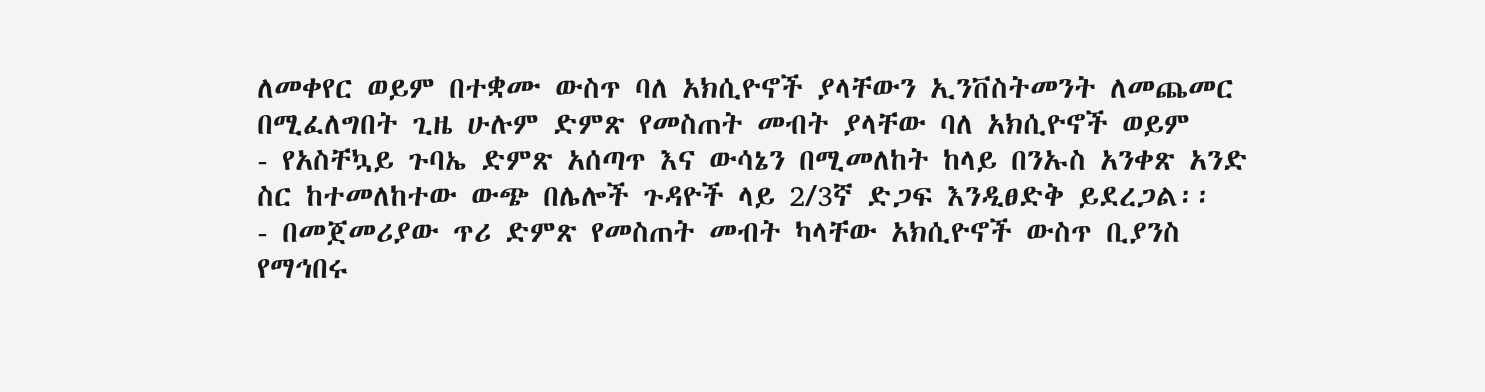ለመቀየር ወይም በተቋሙ ውስጥ ባለ አክሲዮኖች ያላቸውን ኢንቨስትመንት ለመጨመር በሚፈለግበት ጊዜ ሁሉም ድምጽ የመስጠት መብት ያላቸው ባለ አክሲዮኖች ወይም
- የአስቸኳይ ጉባኤ ድምጽ አሰጣጥ እና ውሳኔን በሚመለከት ከላይ በንኡስ አንቀጽ አንድ ስር ከተመለከተው ውጭ በሌሎች ጉዳዮች ላይ 2/3ኛ ድጋፍ እንዲፀድቅ ይደረጋል፡፡
- በመጀመሪያው ጥሪ ድምጽ የመስጠት መብት ካላቸው አክሲዮኖች ውስጥ ቢያንስ የማኅበሩ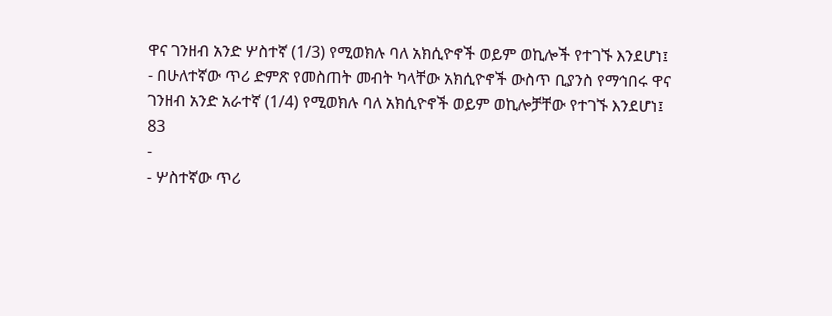ዋና ገንዘብ አንድ ሦስተኛ (1/3) የሚወክሉ ባለ አክሲዮኖች ወይም ወኪሎች የተገኙ እንደሆነ፤
- በሁለተኛው ጥሪ ድምጽ የመስጠት መብት ካላቸው አክሲዮኖች ውስጥ ቢያንስ የማኅበሩ ዋና ገንዘብ አንድ አራተኛ (1/4) የሚወክሉ ባለ አክሲዮኖች ወይም ወኪሎቻቸው የተገኙ እንደሆነ፤
83
-
- ሦስተኛው ጥሪ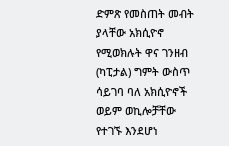ድምጽ የመስጠት መብት ያላቸው አክሲዮኖ የሚወክሉት ዋና ገንዘብ (ካፒታል) ግምት ውስጥ ሳይገባ ባለ አክሲዮኖች ወይም ወኪሎቻቸው የተገኙ እንደሆነ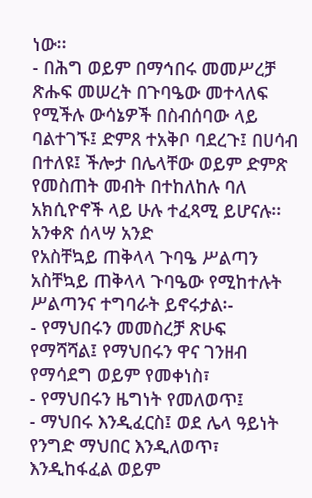ነው፡፡
- በሕግ ወይም በማኅበሩ መመሥረቻ ጽሑፍ መሠረት በጉባዔው መተላለፍ የሚችሉ ውሳኔዎች በስብሰባው ላይ ባልተገኙ፤ ድምጸ ተአቅቦ ባደረጉ፤ በሀሳብ በተለዩ፤ ችሎታ በሌላቸው ወይም ድምጽ የመስጠት መብት በተከለከሉ ባለ አክሲዮኖች ላይ ሁሉ ተፈጻሚ ይሆናሉ፡፡
አንቀጽ ሰላሣ አንድ
የአስቸኳይ ጠቅላላ ጉባዔ ሥልጣን
አስቸኳይ ጠቅላላ ጉባዔው የሚከተሉት ሥልጣንና ተግባራት ይኖሩታል፡-
- የማህበሩን መመስረቻ ጽሁፍ የማሻሻል፤ የማህበሩን ዋና ገንዘብ የማሳደግ ወይም የመቀነስ፣
- የማህበሩን ዜግነት የመለወጥ፤
- ማህበሩ እንዲፈርስ፤ ወደ ሌላ ዓይነት የንግድ ማህበር እንዲለወጥ፣ እንዲከፋፈል ወይም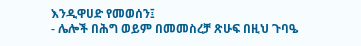እንዲዋሀድ የመወሰን፤
- ሌሎች በሕግ ወይም በመመስረቻ ጽሁፍ በዚህ ጉባዔ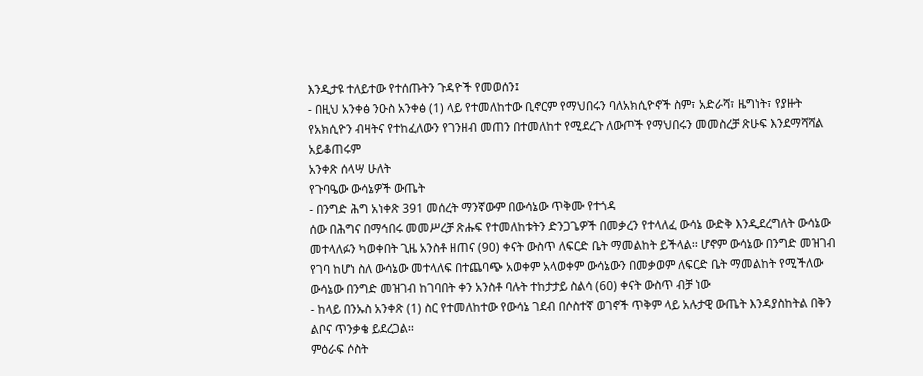እንዲታዩ ተለይተው የተሰጡትን ጉዳዮች የመወሰን፤
- በዚህ አንቀፅ ንዑስ አንቀፅ (1) ላይ የተመለከተው ቢኖርም የማህበሩን ባለአክሲዮኖች ስም፣ አድራሻ፣ ዜግነት፣ የያዙት የአክሲዮን ብዛትና የተከፈለውን የገንዘብ መጠን በተመለከተ የሚደረጉ ለውጦች የማህበሩን መመስረቻ ጽሁፍ እንደማሻሻል አይቆጠሩም
አንቀጽ ሰላሣ ሁለት
የጉባዔው ውሳኔዎች ውጤት
- በንግድ ሕግ አነቀጽ 391 መሰረት ማንኛውም በውሳኔው ጥቅሙ የተጎዳ
ሰው በሕግና በማኅበሩ መመሥረቻ ጽሑፍ የተመለከቱትን ድንጋጌዎች በመቃረን የተላለፈ ውሳኔ ውድቅ እንዲደረግለት ውሳኔው መተላለፉን ካወቀበት ጊዜ አንስቶ ዘጠና (90) ቀናት ውስጥ ለፍርድ ቤት ማመልከት ይችላል፡፡ ሆኖም ውሳኔው በንግድ መዝገብ የገባ ከሆነ ስለ ውሳኔው መተላለፍ በተጨባጭ አወቀም አላወቀም ውሳኔውን በመቃወም ለፍርድ ቤት ማመልከት የሚችለው ውሳኔው በንግድ መዝገብ ከገባበት ቀን አንስቶ ባሉት ተከታታይ ስልሳ (60) ቀናት ውስጥ ብቻ ነው
- ከላይ በንኡስ አንቀጽ (1) ስር የተመለከተው የውሳኔ ገደብ በሶስተኛ ወገኖች ጥቅም ላይ አሉታዊ ውጤት እንዳያስከትል በቅን ልቦና ጥንቃቄ ይደረጋል፡፡
ምዕራፍ ሶስት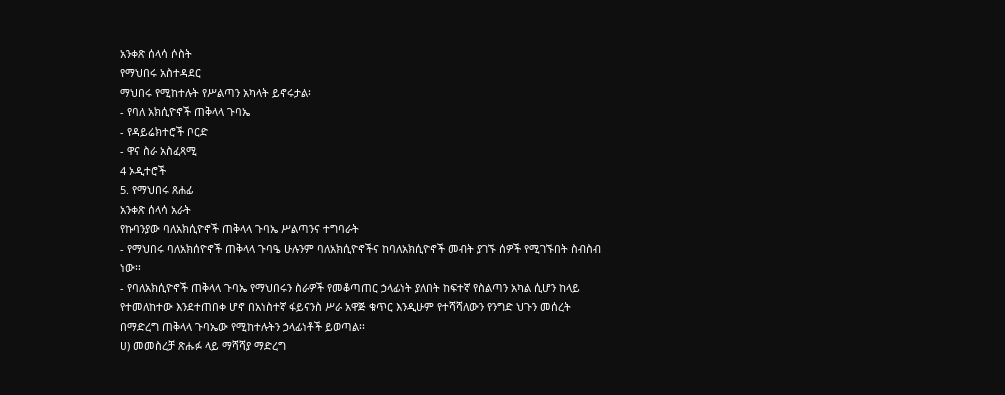አንቀጽ ሰላሳ ሶስት
የማህበሩ አስተዳደር
ማህበሩ የሚከተሉት የሥልጣን አካላት ይኖሩታል፡
- የባለ አክሲዮኖች ጠቅላላ ጉባኤ
- የዳይሬክተሮች ቦርድ
- ዋና ስራ አስፈጻሚ
4 ኦዲተሮች
5. የማህበሩ ጸሐፊ
አንቀጽ ሰላሳ አራት
የኩባንያው ባለአክሲዮኖች ጠቅላላ ጉባኤ ሥልጣንና ተግባራት
- የማህበሩ ባለአክሰዮኖች ጠቅላላ ጉባዔ ሁሉንም ባለአክሲዮኖችና ከባለአክሲዮኖች መብት ያገኙ ሰዎች የሚገኙበት ስብስብ ነው፡፡
- የባለአክሲዮኖች ጠቅላላ ጉባኤ የማህበሩን ስራዎች የመቆጣጠር ኃላፊነት ያለበት ከፍተኛ የስልጣን አካል ሲሆን ከላይ የተመለከተው እንደተጠበቀ ሆኖ በአነስተኛ ፋይናንስ ሥራ አዋጅ ቁጥር እንዲሁም የተሻሻለውን የንግድ ህጉን መሰረት በማድረግ ጠቅላላ ጉባኤው የሚከተሉትን ኃላፊነቶች ይወጣል፡፡
ሀ) መመስረቻ ጽሑፉ ላይ ማሻሻያ ማድረግ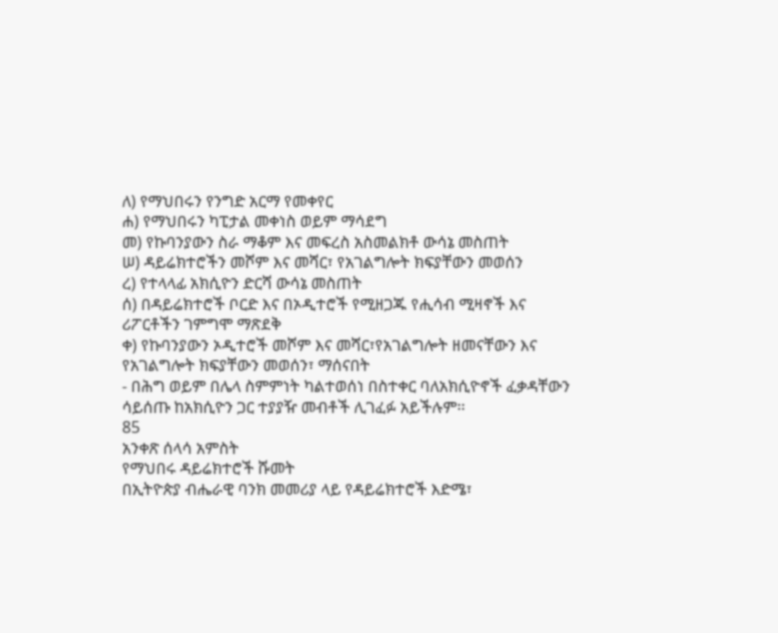ለ) የማህበሩን የንግድ አርማ የመቀየር
ሐ) የማህበሩን ካፒታል መቀነስ ወይም ማሳደግ
መ) የኩባንያውን ስራ ማቆም እና መፍረስ አስመልክቶ ውሳኔ መስጠት
ሠ) ዳይሬክተሮችን መሾም እና መሻር፣ የአገልግሎት ክፍያቸውን መወሰን
ረ) የተላላፊ አክሲዮን ድርሻ ውሳኔ መስጠት
ሰ) በዳይሬክተሮች ቦርድ እና በኦዲተሮች የሚዘጋጁ የሒሳብ ሚዛኖች እና ሪፖርቶችን ገምግሞ ማጽደቅ
ቀ) የኩባንያውን ኦዲተሮች መሾም እና መሻር፣የአገልግሎት ዘመናቸውን እና የአገልግሎት ክፍያቸውን መወሰን፣ ማሰናበት
- በሕግ ወይም በሌላ ስምምነት ካልተወሰነ በስተቀር ባለአክሲዮኖች ፈቃዳቸውን ሳይሰጡ ከአክሲዮን ጋር ተያያዥ መብቶች ሊገፈፉ አይችሉም፡፡
85
አንቀጽ ሰላሳ አምስት
የማህበሩ ዳይሬክተሮች ሹመት
በኢትዮጵያ ብሔራዊ ባንክ መመሪያ ላይ የዳይሬክተሮች እድሜ፣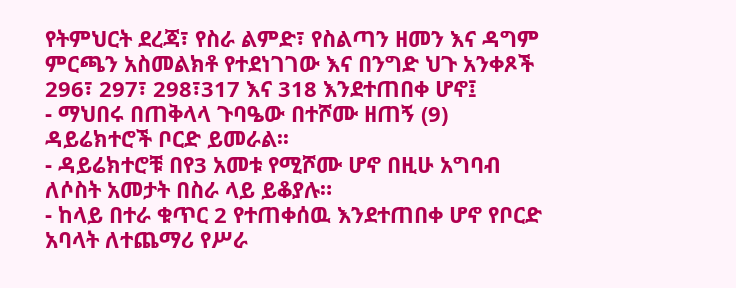የትምህርት ደረጃ፣ የስራ ልምድ፣ የስልጣን ዘመን እና ዳግም ምርጫን አስመልክቶ የተደነገገው እና በንግድ ህጉ አንቀጾች 296፣ 297፣ 298፣317 እና 318 እንደተጠበቀ ሆኖ፤
- ማህበሩ በጠቅላላ ጉባዔው በተሾሙ ዘጠኝ (9) ዳይሬክተሮች ቦርድ ይመራል፡፡
- ዳይሬክተሮቹ በየ3 አመቱ የሚሾሙ ሆኖ በዚሁ አግባብ ለሶስት አመታት በስራ ላይ ይቆያሉ።
- ከላይ በተራ ቁጥር 2 የተጠቀሰዉ እንደተጠበቀ ሆኖ የቦርድ አባላት ለተጨማሪ የሥራ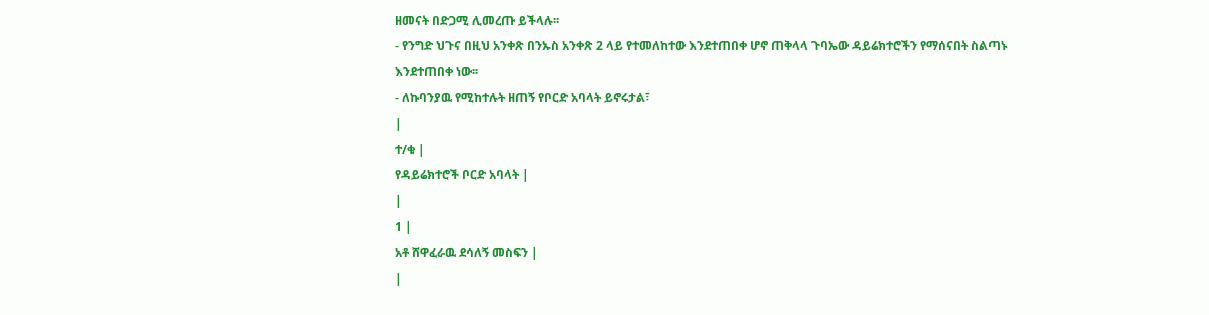ዘመናት በድጋሚ ሊመረጡ ይችላሉ፡፡
- የንግድ ህጉና በዚህ አንቀጽ በንኡስ አንቀጽ 2 ላይ የተመለከተው እንደተጠበቀ ሆኖ ጠቅላላ ጉባኤው ዳይሬክተሮችን የማሰናበት ስልጣኑ እንደተጠበቀ ነው፡፡
- ለኩባንያዉ የሚከተሉት ዘጠኝ የቦርድ አባላት ይኖሩታል፣
|
ተ/ቁ |
የዳይሬክተሮች ቦርድ አባላት |
|
1 |
አቶ ሸዋፈራዉ ደሳለኝ መስፍን |
|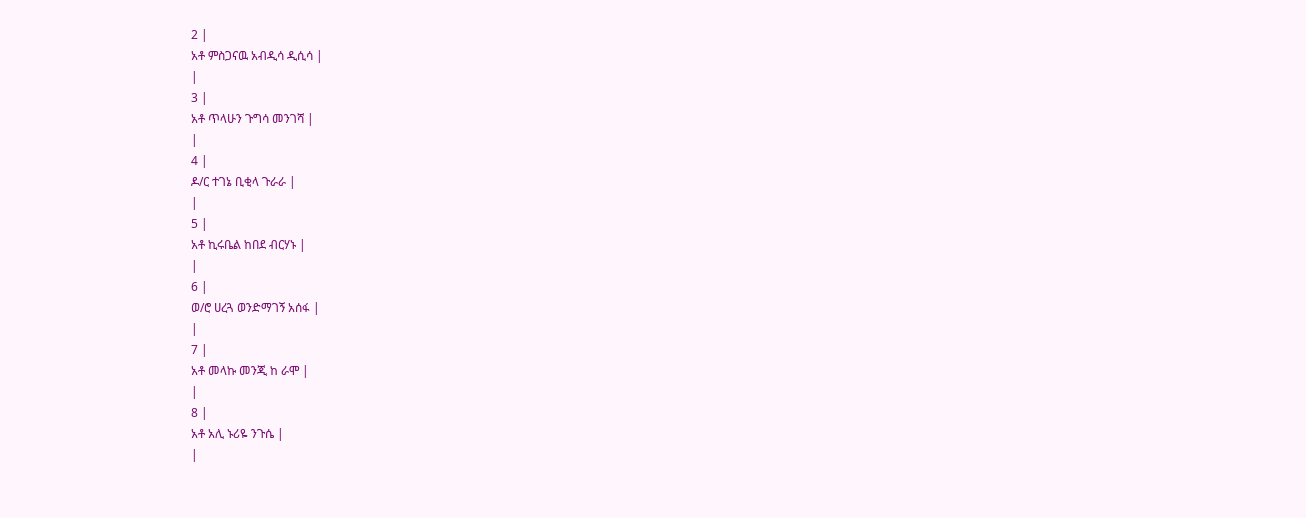2 |
አቶ ምስጋናዉ አብዲሳ ዲሲሳ |
|
3 |
አቶ ጥላሁን ጉግሳ መንገሻ |
|
4 |
ዶ/ር ተገኔ ቢቂላ ጉራራ |
|
5 |
አቶ ኪሩቤል ከበደ ብርሃኑ |
|
6 |
ወ/ሮ ሀረጓ ወንድማገኝ አሰፋ |
|
7 |
አቶ መላኩ መንጂ ከ ራሞ |
|
8 |
አቶ አሊ ኑሪዬ ንጉሴ |
|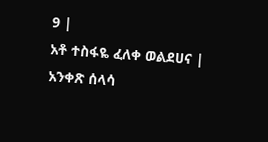9 |
አቶ ተስፋዬ ፈለቀ ወልደሀና |
አንቀጽ ሰላሳ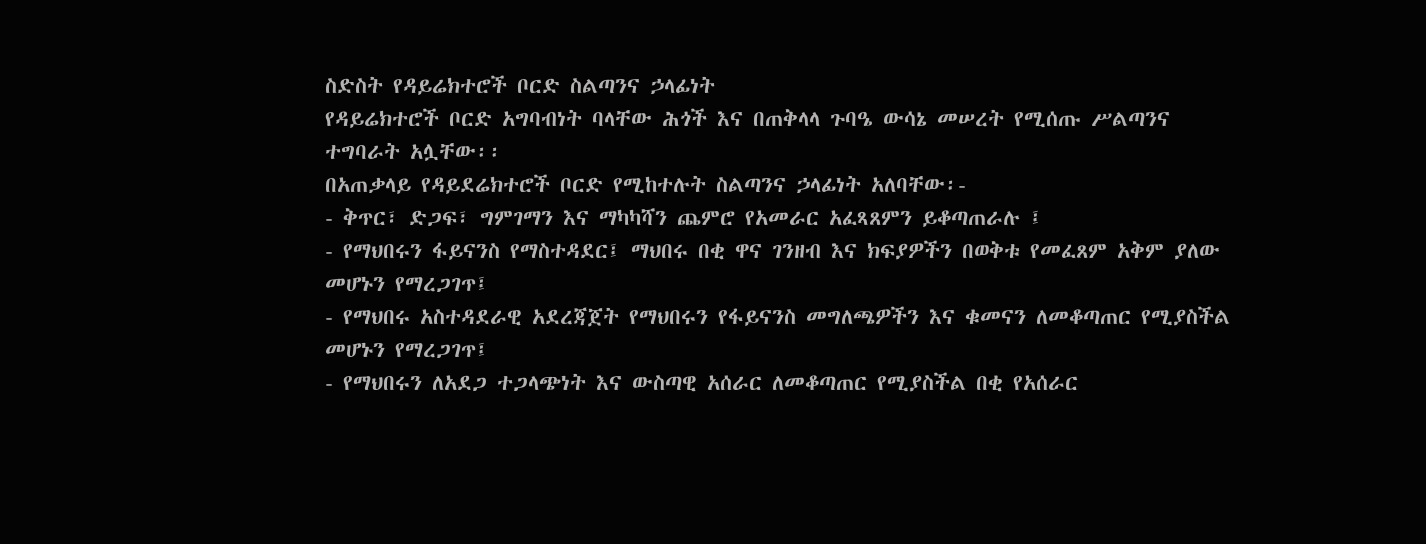ስድስት የዳይሬክተሮች ቦርድ ስልጣንና ኃላፊነት
የዳይሬክተሮች ቦርድ አግባብነት ባላቸው ሕጎች እና በጠቅላላ ጉባዔ ውሳኔ መሠረት የሚሰጡ ሥልጣንና ተግባራት አሏቸው፡፡
በአጠቃላይ የዳይደሬክተሮች ቦርድ የሚከተሉት ስልጣንና ኃላፊነት አለባቸው፡-
- ቅጥር፣ ድጋፍ፣ ግምገማን እና ማካካሻን ጨምሮ የአመራር አፈጻጸምን ይቆጣጠራሉ ፤
- የማህበሩን ፋይናንስ የማስተዳደር፤ ማህበሩ በቂ ዋና ገንዘብ እና ክፍያዎችን በወቅቱ የመፈጸም አቅም ያለው መሆኑን የማረጋገጥ፤
- የማህበሩ አስተዳደራዊ አደረጃጀት የማህበሩን የፋይናንስ መግለጫዎችን እና ቁመናን ለመቆጣጠር የሚያስችል መሆኑን የማረጋገጥ፤
- የማህበሩን ለአደጋ ተጋላጭነት እና ውስጣዊ አሰራር ለመቆጣጠር የሚያስችል በቂ የአሰራር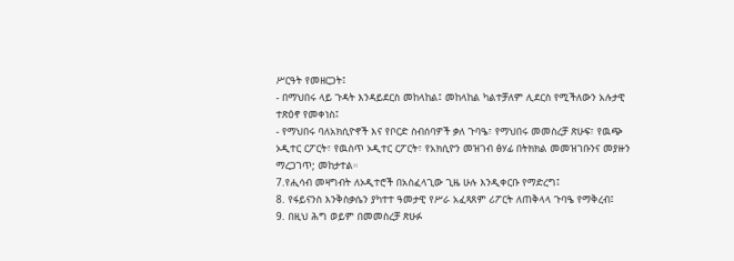ሥርዓት የመዘርጋት፤
- በማህበሩ ላይ ጉዳት እንዳይደርስ መከላከል፤ መከላከል ካልተቻለም ሊደርስ የሚችለውን አሉታዊ ተጽዕኖ የመቀነስ፤
- የማህበሩ ባለአክሲዮኖች እና የቦርድ ስብሰባዎች ቃለ ጉባዔ፣ የማህበሩ መመስረቻ ጽሁፍ፣ የዉጭ ኦዲተር ርፖርት፣ የዉስጥ ኦዲተር ርፖርት፣ የአክሲዮን መዝገብ ፅሃፊ በትክክል መመዝገቡንና መያዙን ማረጋገጥ; መከታተል።
7.የሒሳብ መዛግብት ለኦዲተሮች በአስፈላጊው ጊዜ ሁሉ እንዲቀርቡ የማድረግ፤
8. የፋይናንስ እንቅስቃሴን ያካተተ ዓመታዊ የሥራ አፈጻጸም ሪፖርት ለጠቅላላ ጉባዔ የማቅረብ፤
9. በዚህ ሕግ ወይም በመመስረቻ ጽሁፉ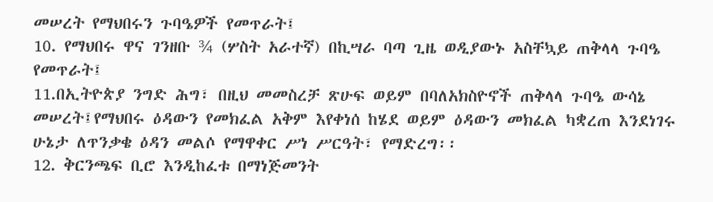መሠረት የማህበሩን ጉባዔዎች የመጥራት፤
10. የማህበሩ ዋና ገንዘቡ ¾ (ሦስት አራተኛ) በኪሣራ ባጣ ጊዜ ወዲያውኑ አስቸኳይ ጠቅላላ ጉባዔ የመጥራት፤
11.በኢትዮጵያ ንግድ ሕግ፣ በዚህ መመስረቻ ጽሁፍ ወይም በባለአክስዮኖች ጠቅላላ ጉባዔ ውሳኔ መሠረት፤የማህበሩ ዕዳውን የመክፈል አቅም እየቀነሰ ከሄደ ወይም ዕዳውን መክፈል ካቋረጠ እንደነገሩ ሁኔታ ለጥንቃቄ ዕዳን መልሶ የማዋቀር ሥነ ሥርዓት፣ የማድረግ፡፡
12. ቅርንጫፍ ቢሮ እንዲከፈቱ በማነጅመንት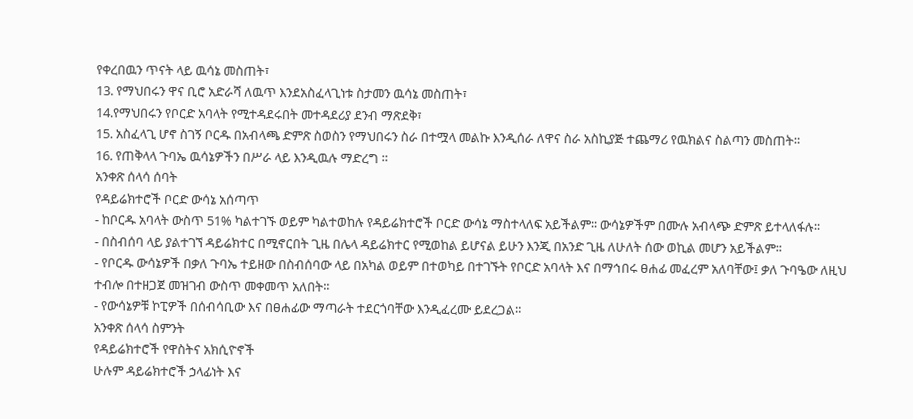የቀረበዉን ጥናት ላይ ዉሳኔ መስጠት፣
13. የማህበሩን ዋና ቢሮ አድራሻ ለዉጥ እንደአስፈላጊነቱ ስታመን ዉሳኔ መስጠት፣
14.የማህበሩን የቦርድ አባላት የሚተዳደሩበት መተዳደሪያ ደንብ ማጽደቅ፣
15. አስፈላጊ ሆኖ ስገኝ ቦርዱ በአብላጫ ድምጽ ስወስን የማህበሩን ስራ በተሟላ መልኩ እንዲሰራ ለዋና ስራ አስኪያጅ ተጨማሪ የዉክልና ስልጣን መስጠት።
16. የጠቅላላ ጉባኤ ዉሳኔዎችን በሥራ ላይ እንዲዉሉ ማድረግ ።
አንቀጽ ሰላሳ ሰባት
የዳይሬክተሮች ቦርድ ውሳኔ አሰጣጥ
- ከቦርዱ አባላት ውስጥ 51% ካልተገኙ ወይም ካልተወከሉ የዳይሬክተሮች ቦርድ ውሳኔ ማስተላለፍ አይችልም፡፡ ውሳኔዎችም በሙሉ አብላጭ ድምጽ ይተላለፋሉ፡፡
- በስብሰባ ላይ ያልተገኘ ዳይሬክተር በሚኖርበት ጊዜ በሌላ ዳይሬክተር የሚወከል ይሆናል ይሁን እንጂ በአንድ ጊዜ ለሁለት ሰው ወኪል መሆን አይችልም፡፡
- የቦርዱ ውሳኔዎች በቃለ ጉባኤ ተይዘው በስብሰባው ላይ በአካል ወይም በተወካይ በተገኙት የቦርድ አባላት እና በማኅበሩ ፀሐፊ መፈረም አለባቸው፤ ቃለ ጉባዔው ለዚህ ተብሎ በተዘጋጀ መዝገብ ውስጥ መቀመጥ አለበት፡፡
- የውሳኔዎቹ ኮፒዎች በሰብሳቢው እና በፀሐፊው ማጣራት ተደርጎባቸው እንዲፈረሙ ይደረጋል።
አንቀጽ ሰላሳ ስምንት
የዳይሬክተሮች የዋስትና አክሲዮኖች
ሁሉም ዳይሬክተሮች ኃላፊነት እና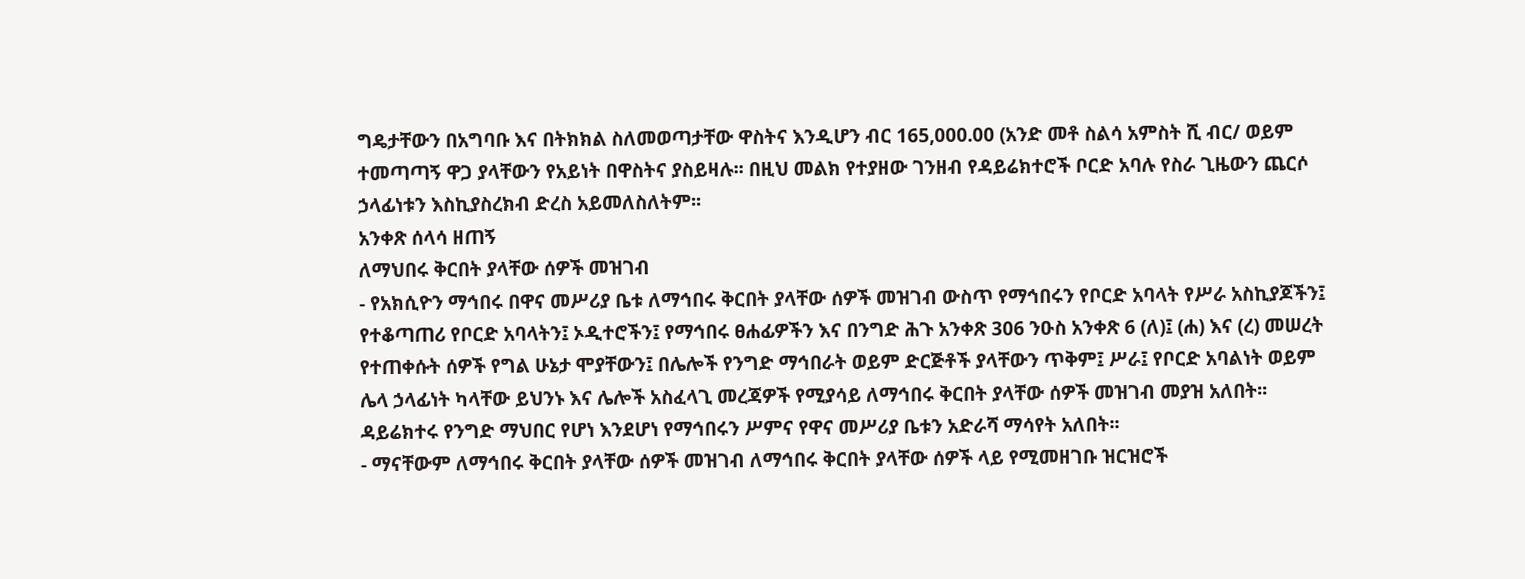ግዴታቸውን በአግባቡ እና በትክክል ስለመወጣታቸው ዋስትና እንዲሆን ብር 165,000.00 (አንድ መቶ ስልሳ አምስት ሺ ብር/ ወይም ተመጣጣኝ ዋጋ ያላቸውን የአይነት በዋስትና ያስይዛሉ፡፡ በዚህ መልክ የተያዘው ገንዘብ የዳይሬክተሮች ቦርድ አባሉ የስራ ጊዜውን ጨርሶ ኃላፊነቱን እስኪያስረክብ ድረስ አይመለስለትም፡፡
አንቀጽ ሰላሳ ዘጠኝ
ለማህበሩ ቅርበት ያላቸው ሰዎች መዝገብ
- የአክሲዮን ማኅበሩ በዋና መሥሪያ ቤቱ ለማኅበሩ ቅርበት ያላቸው ሰዎች መዝገብ ውስጥ የማኅበሩን የቦርድ አባላት የሥራ አስኪያጆችን፤ የተቆጣጠሪ የቦርድ አባላትን፤ ኦዲተሮችን፤ የማኅበሩ ፀሐፊዎችን እና በንግድ ሕጉ አንቀጽ 306 ንዑስ አንቀጽ 6 (ለ)፤ (ሐ) እና (ረ) መሠረት የተጠቀሱት ሰዎች የግል ሁኔታ ሞያቸውን፤ በሌሎች የንግድ ማኅበራት ወይም ድርጅቶች ያላቸውን ጥቅም፤ ሥራ፤ የቦርድ አባልነት ወይም ሌላ ኃላፊነት ካላቸው ይህንኑ እና ሌሎች አስፈላጊ መረጃዎች የሚያሳይ ለማኅበሩ ቅርበት ያላቸው ሰዎች መዝገብ መያዝ አለበት፡፡ ዳይሬክተሩ የንግድ ማህበር የሆነ እንደሆነ የማኅበሩን ሥምና የዋና መሥሪያ ቤቱን አድራሻ ማሳየት አለበት፡፡
- ማናቸውም ለማኅበሩ ቅርበት ያላቸው ሰዎች መዝገብ ለማኅበሩ ቅርበት ያላቸው ሰዎች ላይ የሚመዘገቡ ዝርዝሮች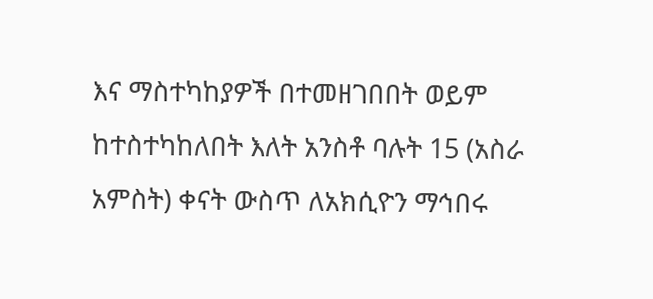እና ማስተካከያዎች በተመዘገበበት ወይም ከተስተካከለበት እለት አንስቶ ባሉት 15 (አስራ አምስት) ቀናት ውስጥ ለአክሲዮን ማኅበሩ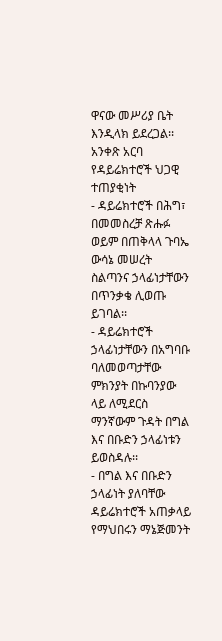ዋናው መሥሪያ ቤት እንዲላክ ይደረጋል፡፡
አንቀጽ አርባ
የዳይሬክተሮች ህጋዊ ተጠያቂነት
- ዳይሬክተሮች በሕግ፣ በመመስረቻ ጽሑፉ ወይም በጠቅላላ ጉባኤ ውሳኔ መሠረት ስልጣንና ኃላፊነታቸውን በጥንቃቄ ሊወጡ ይገባል፡፡
- ዳይሬክተሮች ኃላፊነታቸውን በአግባቡ ባለመወጣታቸው ምክንያት በኩባንያው ላይ ለሚደርስ ማንኛውም ጉዳት በግል እና በቡድን ኃላፊነቱን ይወስዳሉ፡፡
- በግል እና በቡድን ኃላፊነት ያለባቸው ዳይሬክተሮች አጠቃላይ የማህበሩን ማኔጅመንት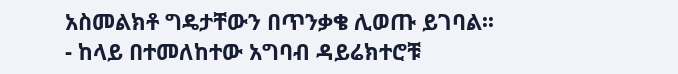አስመልክቶ ግዴታቸውን በጥንቃቄ ሊወጡ ይገባል፡፡
- ከላይ በተመለከተው አግባብ ዳይሬክተሮቹ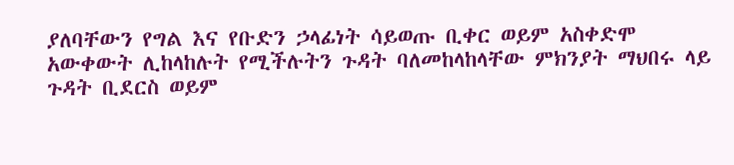ያለባቸውን የግል እና የቡድን ኃላፊነት ሳይወጡ ቢቀር ወይም አስቀድሞ አውቀውት ሊከላከሉት የሚችሉትን ጉዳት ባለመከላከላቸው ምክንያት ማህበሩ ላይ ጉዳት ቢደርስ ወይም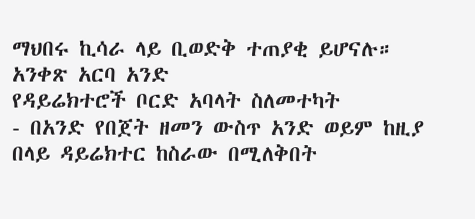ማህበሩ ኪሳራ ላይ ቢወድቅ ተጠያቂ ይሆናሉ።
አንቀጽ አርባ አንድ
የዳይሬክተሮች ቦርድ አባላት ስለመተካት
- በአንድ የበጀት ዘመን ውስጥ አንድ ወይም ከዚያ በላይ ዳይሬክተር ከስራው በሚለቅበት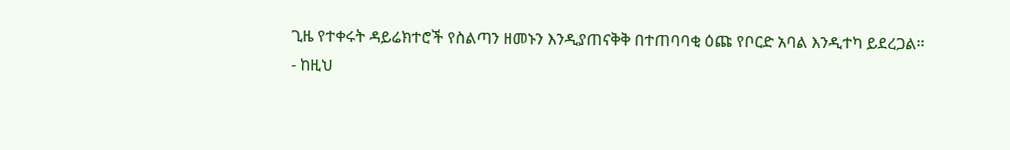ጊዜ የተቀሩት ዳይሬክተሮች የስልጣን ዘመኑን እንዲያጠናቅቅ በተጠባባቂ ዕጩ የቦርድ አባል እንዲተካ ይደረጋል፡፡
- ከዚህ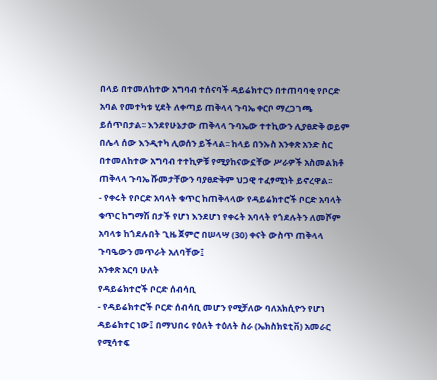በላይ በተመለከተው አግባብ ተሰናባች ዳይሬክተርን በተጠባባቂ የቦርድ አባል የመተካቱ ሂደት ለቀጣይ ጠቅላላ ጉባኤ ቀርቦ ማረጋገጫ ይሰጥበታል፡፡ እንደየሁኔታው ጠቅላላ ጉባኤው ተተኪውን ሊያፀድቅ ወይም በሌላ ሰው እንዲተካ ሊወሰን ይችላል፡፡ ከላይ በንኡስ አንቀጽ አንድ ስር በተመለከተው አግባብ ተተኪዎቹ የሚያከናውኗቸው ሥራዎች አስመልክቶ ጠቅላላ ጉባኤ ሹመታቸውን ባያፀድቅም ህጋዊ ተፈፃሚነት ይኖረዋል፡፡
- የቀሩት የቦርድ አባላት ቁጥር ከጠቅላላው የዳይሬክተሮች ቦርድ አባላት ቁጥር ከግማሽ በታች የሆነ እንደሆነ የቀሩት አባላት የጎደሉትን ለመሾም አባላቱ ከጎደሉበት ጊዜ ጀምሮ በሠላሣ (30) ቀናት ውስጥ ጠቅላላ ጉባዔውን መጥራት አለባቸው፤
አንቀጽ አርባ ሁለት
የዳይሬክተሮች ቦርድ ሰብሳቢ
- የዳይሬክተሮች ቦርድ ሰብሳቢ መሆን የሚቻለው ባለአክሲዮን የሆነ ዳይሬክተር ነው፤ በማህበሩ የዕለት ተዕለት ስራ (ኤክስክዩቲቨ) አመራር የሚሳተፍ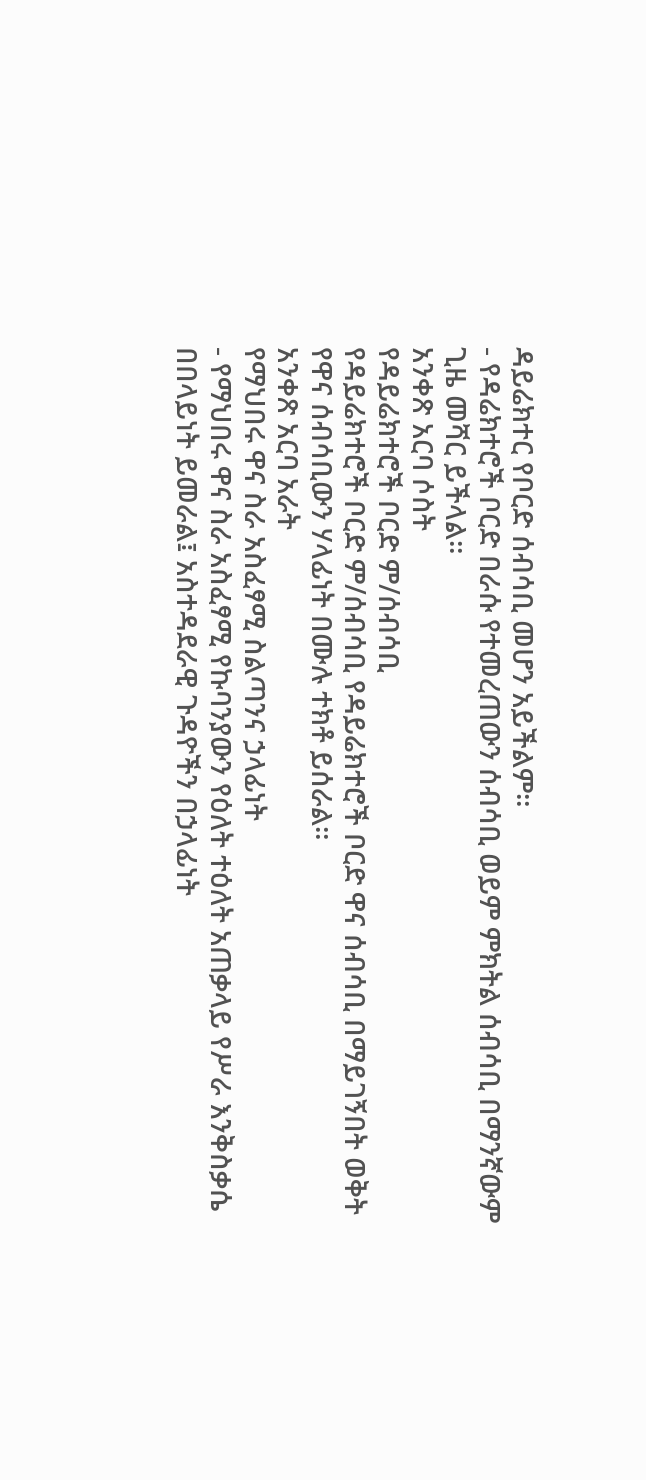ዳይሬክተር የቦርድ ሰብሳቢ መሆን አይችልም።
- የዳሬክተሮች ቦርድ በራሱ የተመረጠውን ሰብሳቢ ወይም ምክትል ሰብሳቢ በማንኛውም ጊዜ መሻር ይችላል፡፡
አንቀጽ አርባ ሶስት
የዳይሬክተሮች ቦርድ ም/ሰብሳቢ
የዳይሬክተሮች ቦርድ ም/ሰብሳቢ የዳይሬክተሮች ቦርድ ዋና ሰብሳቢ በማይገኝበት ወቅት የዋና ሰብሳቢውን ሃላፊነት በሙሉ ተክቶ ይሰራል።
አንቀጽ አርባ አራት
የማህበሩ ዋና ስራ አስፈፃሚ ስልጣንና ኃላፊነት
- የማህበሩ ዋና ስራ አስፈፃሚ የኩባንያውን የዕለት ተዕለት አጠቃላይ የሥራ እንቅስቃሴ በበላይነት ይመራል፤ አስተዳደራዊ ጉዳዮችን በኃላፊነት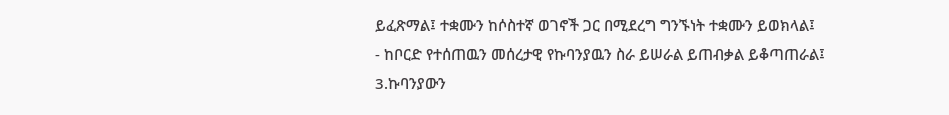ይፈጽማል፤ ተቋሙን ከሶስተኛ ወገኖች ጋር በሚደረግ ግንኙነት ተቋሙን ይወክላል፤
- ከቦርድ የተሰጠዉን መሰረታዊ የኩባንያዉን ስራ ይሠራል ይጠብቃል ይቆጣጠራል፤
3.ኩባንያውን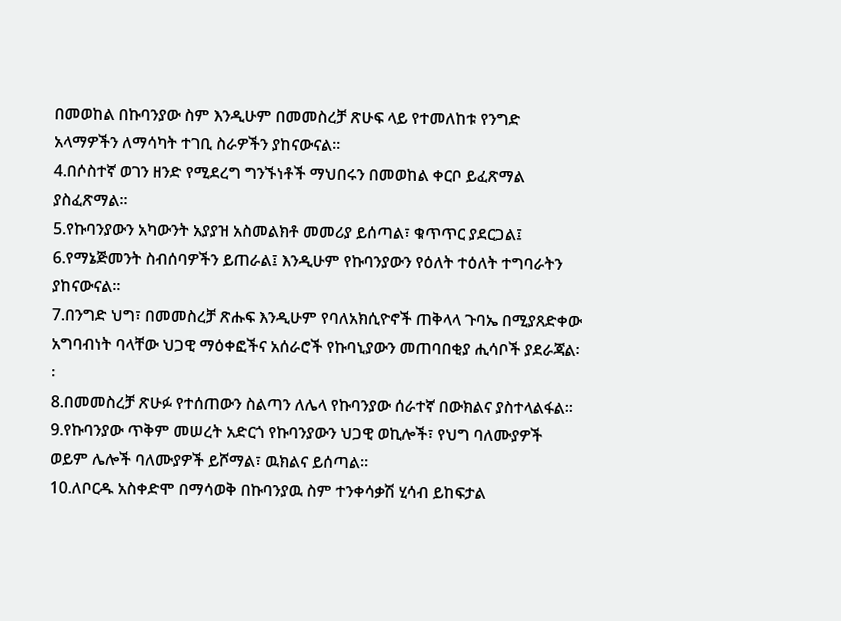በመወከል በኩባንያው ስም እንዲሁም በመመስረቻ ጽሁፍ ላይ የተመለከቱ የንግድ አላማዎችን ለማሳካት ተገቢ ስራዎችን ያከናውናል፡፡
4.በሶስተኛ ወገን ዘንድ የሚደረግ ግንኙነቶች ማህበሩን በመወከል ቀርቦ ይፈጽማል ያስፈጽማል፡፡
5.የኩባንያውን አካውንት አያያዝ አስመልክቶ መመሪያ ይሰጣል፣ ቁጥጥር ያደርጋል፤
6.የማኔጅመንት ስብሰባዎችን ይጠራል፤ እንዲሁም የኩባንያውን የዕለት ተዕለት ተግባራትን ያከናውናል፡፡
7.በንግድ ህግ፣ በመመስረቻ ጽሑፍ እንዲሁም የባለአክሲዮኖች ጠቅላላ ጉባኤ በሚያጸድቀው አግባብነት ባላቸው ህጋዊ ማዕቀፎችና አሰራሮች የኩባኒያውን መጠባበቂያ ሒሳቦች ያደራጃል፡፡
8.በመመስረቻ ጽሁፉ የተሰጠውን ስልጣን ለሌላ የኩባንያው ሰራተኛ በውክልና ያስተላልፋል፡፡
9.የኩባንያው ጥቅም መሠረት አድርጎ የኩባንያውን ህጋዊ ወኪሎች፣ የህግ ባለሙያዎች ወይም ሌሎች ባለሙያዎች ይሾማል፣ ዉክልና ይሰጣል።
10.ለቦርዱ አስቀድሞ በማሳወቅ በኩባንያዉ ስም ተንቀሳቃሽ ሂሳብ ይከፍታል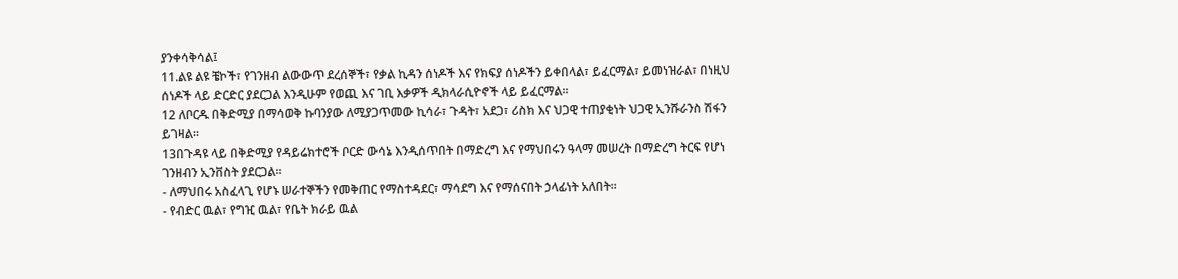ያንቀሳቅሳል፤
11.ልዩ ልዩ ቼኮች፣ የገንዘብ ልውውጥ ደረሰኞች፣ የቃል ኪዳን ሰነዶች እና የክፍያ ሰነዶችን ይቀበላል፣ ይፈርማል፣ ይመነዝራል፣ በነዚህ ሰነዶች ላይ ድርድር ያደርጋል እንዲሁም የወጪ እና ገቢ እቃዎች ዲክላራሲዮኖች ላይ ይፈርማል፡፡
12 ለቦርዱ በቅድሚያ በማሳወቅ ኩባንያው ለሚያጋጥመው ኪሳራ፣ ጉዳት፣ አደጋ፣ ሪስክ እና ህጋዊ ተጠያቂነት ህጋዊ ኢንሹራንስ ሽፋን ይገዛል፡፡
13በጉዳዩ ላይ በቅድሚያ የዳይሬክተሮች ቦርድ ውሳኔ እንዲሰጥበት በማድረግ እና የማህበሩን ዓላማ መሠረት በማድረግ ትርፍ የሆነ ገንዘብን ኢንቨስት ያደርጋል።
- ለማህበሩ አስፈላጊ የሆኑ ሠራተኞችን የመቅጠር የማስተዳደር፣ ማሳደግ እና የማሰናበት ኃላፊነት አለበት፡፡
- የብድር ዉል፣ የግዢ ዉል፣ የቤት ክራይ ዉል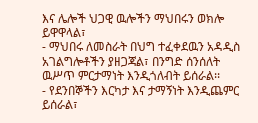እና ሌሎች ህጋዊ ዉሎችን ማህበሩን ወክሎ ይዋዋላል፣
- ማህበሩ ለመስራት በህግ ተፈቀደዉን አዳዲስ አገልግሎቶችን ያዘጋጃል፣ በንግድ ሰንሰለት ዉሥጥ ምርታማነት እንዲጎለብት ይሰራል፡፡
- የደንበኞችን እርካታ እና ታማኝነት እንዲጨምር ይሰራል፣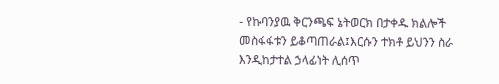- የኩባንያዉ ቅርንጫፍ ኔትወርክ በታቀዱ ክልሎች መስፋፋቱን ይቆጣጠራል፤እርሱን ተክቶ ይህንን ስራ እንዲከታተል ኃላፊነት ሊሰጥ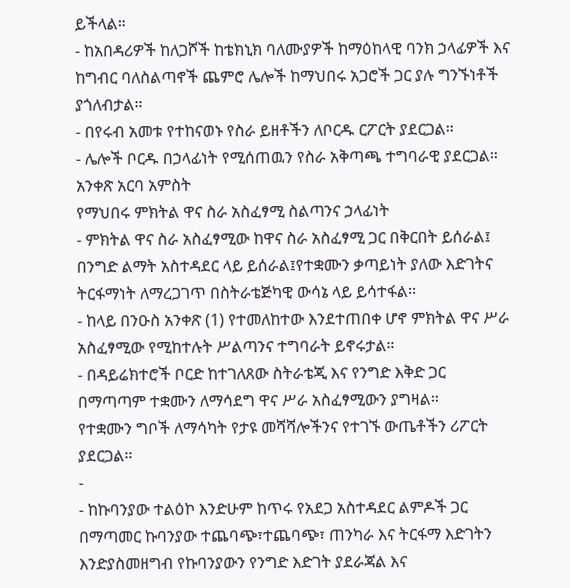ይችላል።
- ከአበዳሪዎች ከለጋሾች ከቴክኒክ ባለሙያዎች ከማዕከላዊ ባንክ ኃላፊዎች እና ከግብር ባለስልጣኖች ጨምሮ ሌሎች ከማህበሩ አጋሮች ጋር ያሉ ግንኙነቶች ያጎለብታል።
- በየሩብ አመቱ የተከናወኑ የስራ ይዘቶችን ለቦርዱ ርፖርት ያደርጋል፡፡
- ሌሎች ቦርዱ በኃላፊነት የሚሰጠዉን የስራ አቅጣጫ ተግባራዊ ያደርጋል።
አንቀጽ አርባ አምስት
የማህበሩ ምክትል ዋና ስራ አስፈፃሚ ስልጣንና ኃላፊነት
- ምክትል ዋና ስራ አስፈፃሚው ከዋና ስራ አስፈፃሚ ጋር በቅርበት ይሰራል፤ በንግድ ልማት አስተዳደር ላይ ይሰራል፤የተቋሙን ቃጣይነት ያለው እድገትና ትርፋማነት ለማረጋገጥ በስትራቴጅካዊ ውሳኔ ላይ ይሳተፋል፡፡
- ከላይ በንዑስ አንቀጽ (1) የተመለከተው እንደተጠበቀ ሆኖ ምክትል ዋና ሥራ አስፈፃሚው የሚከተሉት ሥልጣንና ተግባራት ይኖሩታል።
- በዳይሬክተሮች ቦርድ ከተገለጸው ስትራቴጂ እና የንግድ እቅድ ጋር በማጣጣም ተቋሙን ለማሳደግ ዋና ሥራ አስፈፃሚውን ያግዛል።
የተቋሙን ግቦች ለማሳካት የታዩ መሻሻሎችንና የተገኙ ውጤቶችን ሪፖርት ያደርጋል፡፡
-
- ከኩባንያው ተልዕኮ እንድሁም ከጥሩ የአደጋ አስተዳደር ልምዶች ጋር በማጣመር ኩባንያው ተጨባጭ፣ተጨባጭ፣ ጠንካራ እና ትርፋማ እድገትን እንድያስመዘግብ የኩባንያውን የንግድ እድገት ያደራጃል እና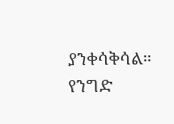ያንቀሳቅሳል።
የንግድ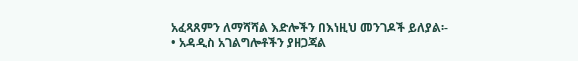አፈጻጸምን ለማሻሻል እድሎችን በእነዚህ መንገዶች ይለያል፡-
• አዳዲስ አገልግሎቶችን ያዘጋጃል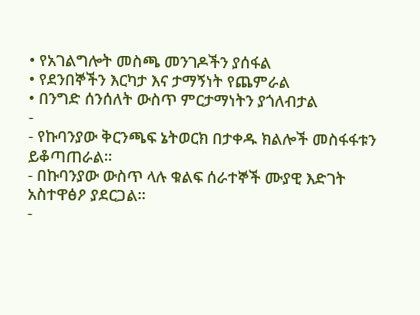• የአገልግሎት መስጫ መንገዶችን ያሰፋል
• የደንበኞችን እርካታ እና ታማኝነት የጨምራል
• በንግድ ሰንሰለት ውስጥ ምርታማነትን ያጎለብታል
-
- የኩባንያው ቅርንጫፍ ኔትወርክ በታቀዱ ክልሎች መስፋፋቱን ይቆጣጠራል።
- በኩባንያው ውስጥ ላሉ ቁልፍ ሰራተኞች ሙያዊ እድገት አስተዋፅዖ ያደርጋል፡፡
-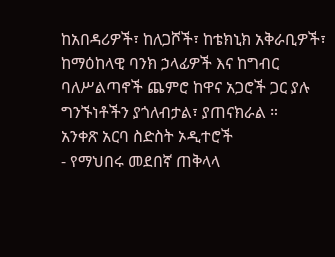ከአበዳሪዎች፣ ከለጋሾች፣ ከቴክኒክ አቅራቢዎች፣ ከማዕከላዊ ባንክ ኃላፊዎች እና ከግብር ባለሥልጣኖች ጨምሮ ከዋና አጋሮች ጋር ያሉ ግንኙነቶችን ያጎለብታል፣ ያጠናክራል ።
አንቀጽ አርባ ስድስት ኦዲተሮች
- የማህበሩ መደበኛ ጠቅላላ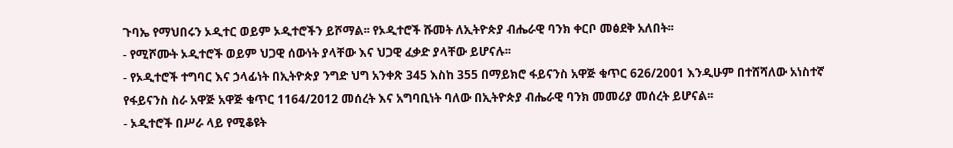ጉባኤ የማህበሩን ኦዲተር ወይም ኦዲተሮችን ይሾማል፡፡ የኦዲተሮች ሹመት ለኢትዮጵያ ብሔራዊ ባንክ ቀርቦ መፅደቅ አለበት፡፡
- የሚሾሙት ኦዲተሮች ወይም ህጋዊ ሰውነት ያላቸው እና ህጋዊ ፈቃድ ያላቸው ይሆናሉ፡፡
- የኦዲተሮች ተግባር እና ኃላፊነት በኢትዮጵያ ንግድ ህግ አንቀጽ 345 እስከ 355 በማይክሮ ፋይናንስ አዋጅ ቁጥር 626/2001 እንዲሁም በተሸሻለው አነስተኛ የፋይናንስ ስራ አዋጅ አዋጅ ቁጥር 1164/2012 መሰረት እና አግባቢነት ባለው በኢትዮጵያ ብሔራዊ ባንክ መመሪያ መሰረት ይሆናል፡፡
- ኦዲተሮች በሥራ ላይ የሚቆዩት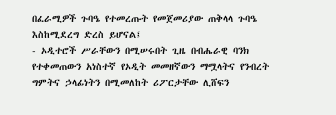በፈራሚዎች ጉባዔ የተመረጡት የመጀመሪያው ጠቅላላ ጉባዔ እስከሚደረግ ድረስ ይሆናል፤
- ኦዲተሮች ሥራቸውን በሚሠሩበት ጊዜ በብሔራዊ ባንክ የተቀመጠውን አነስተኛ የኦዲት መመዘኛውን ማሟላትና የንብረት ግምትና ኃላፊነትን በሚመለከት ሪፖርታቸው ሊሸፍን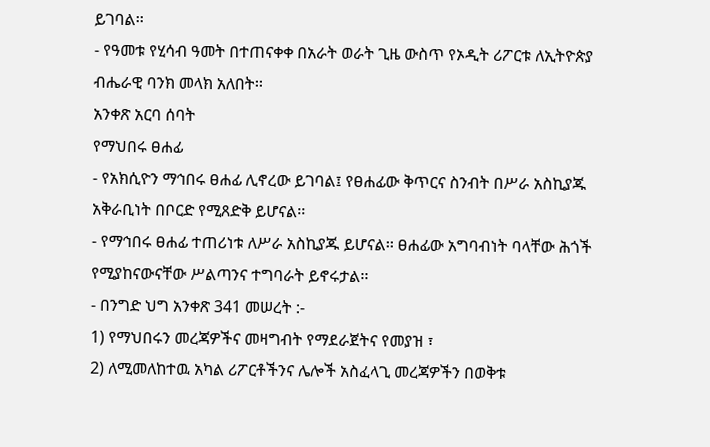ይገባል፡፡
- የዓመቱ የሂሳብ ዓመት በተጠናቀቀ በአራት ወራት ጊዜ ውስጥ የኦዲት ሪፖርቱ ለኢትዮጵያ ብሔራዊ ባንክ መላክ አለበት፡፡
አንቀጽ አርባ ሰባት
የማህበሩ ፀሐፊ
- የአክሲዮን ማኅበሩ ፀሐፊ ሊኖረው ይገባል፤ የፀሐፊው ቅጥርና ስንብት በሥራ አስኪያጁ አቅራቢነት በቦርድ የሚጸድቅ ይሆናል፡፡
- የማኅበሩ ፀሐፊ ተጠሪነቱ ለሥራ አስኪያጁ ይሆናል፡፡ ፀሐፊው አግባብነት ባላቸው ሕጎች የሚያከናውናቸው ሥልጣንና ተግባራት ይኖሩታል፡፡
- በንግድ ህግ አንቀጽ 341 መሠረት :-
1) የማህበሩን መረጃዎችና መዛግብት የማደራጀትና የመያዝ ፣
2) ለሚመለከተዉ አካል ሪፖርቶችንና ሌሎች አስፈላጊ መረጃዎችን በወቅቱ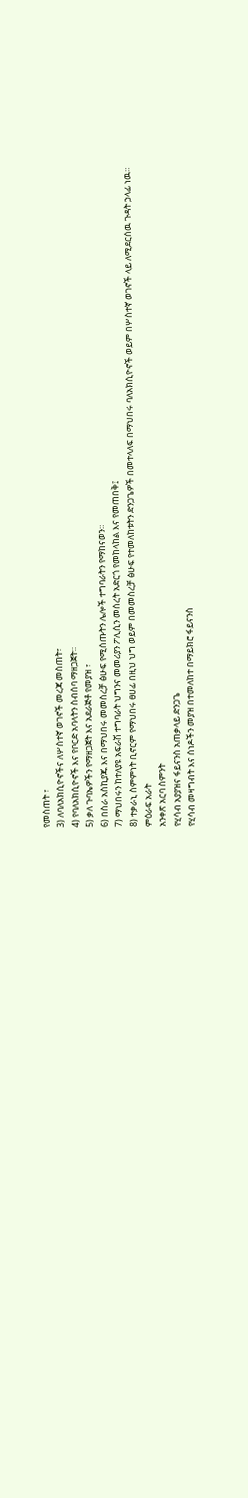የመስጠት ፣
3) ለባለአክሲዮኖችና ለሦስተኛ ወገኖች መረጃ መስጠት፣
4) የባለአክሲዮኖች እና የቦርድ አባላትን ስብሰባ ማዘጋጀት።
5) ቃለ ጉባኤዎችን የማዘጋጀት እና አደራጅቶ የመያዝ ፣
6) በስራ አስኪያጁ እና በማህበሩ መመስረቻ ፅሁፍ የሚሰጡትን ሌሎች ተግባራትን የማከናወን።
7) ማህበሩን ከተለያዩ አፍራሽ ተግባራት ህግንና መመሪያን ፖሊሲን መሰረት አድርጎ የመከላከል እና የመጠበቅ፤
8) ተቃራኒ ስምምነት ቢኖርም የማህበሩ ፀሀፊ በዚህ ህግ ወይም በመመስረቻ ፅሁፍ የተመለከቱትን ድንጋጌዎች በመተላለፍ በማህበሩ ባለአክሲዮኖች ወይም በሦስተኛ ወገኖች ላይ ለሚደርሰዉ ጉዳት ኃላፊ ነዉ።
ምዕራፍ አራት
አንቀጽ አርባ ስምንት
የሂሳብ አያያዝና ፋይናንስ አጠቃላይ ድንጋጌ
የሂሳብ መዛግብት እና ሰነዶችን መያዝ በተመለከተ በማይክሮ ፋይናንስ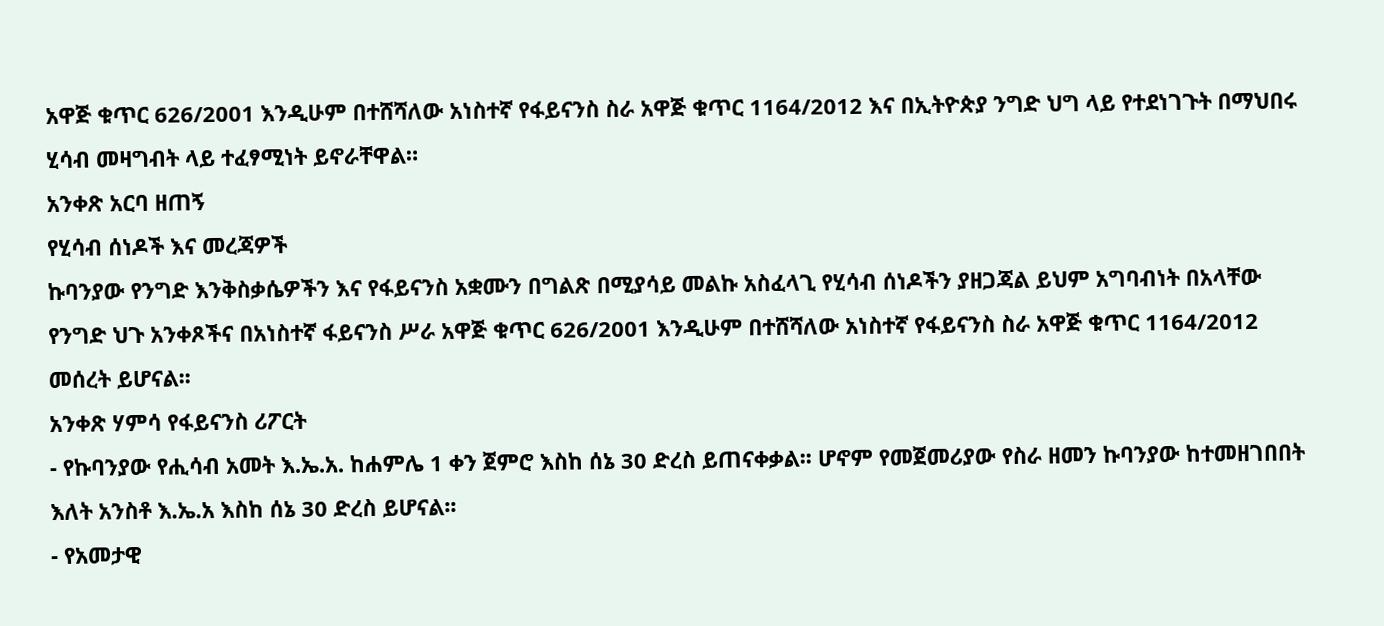አዋጅ ቁጥር 626/2001 እንዲሁም በተሸሻለው አነስተኛ የፋይናንስ ስራ አዋጅ ቁጥር 1164/2012 እና በኢትዮጵያ ንግድ ህግ ላይ የተደነገጉት በማህበሩ ሂሳብ መዛግብት ላይ ተፈፃሚነት ይኖራቸዋል።
አንቀጽ አርባ ዘጠኝ
የሂሳብ ሰነዶች እና መረጃዎች
ኩባንያው የንግድ እንቅስቃሴዎችን እና የፋይናንስ አቋሙን በግልጽ በሚያሳይ መልኩ አስፈላጊ የሂሳብ ሰነዶችን ያዘጋጃል ይህም አግባብነት በአላቸው የንግድ ህጉ አንቀጾችና በአነስተኛ ፋይናንስ ሥራ አዋጅ ቁጥር 626/2001 እንዲሁም በተሸሻለው አነስተኛ የፋይናንስ ስራ አዋጅ ቁጥር 1164/2012 መሰረት ይሆናል፡፡
አንቀጽ ሃምሳ የፋይናንስ ሪፖርት
- የኩባንያው የሒሳብ አመት እ.ኤ.አ. ከሐምሌ 1 ቀን ጀምሮ እስከ ሰኔ 30 ድረስ ይጠናቀቃል፡፡ ሆኖም የመጀመሪያው የስራ ዘመን ኩባንያው ከተመዘገበበት እለት አንስቶ እ.ኤ.አ እስከ ሰኔ 30 ድረስ ይሆናል፡፡
- የአመታዊ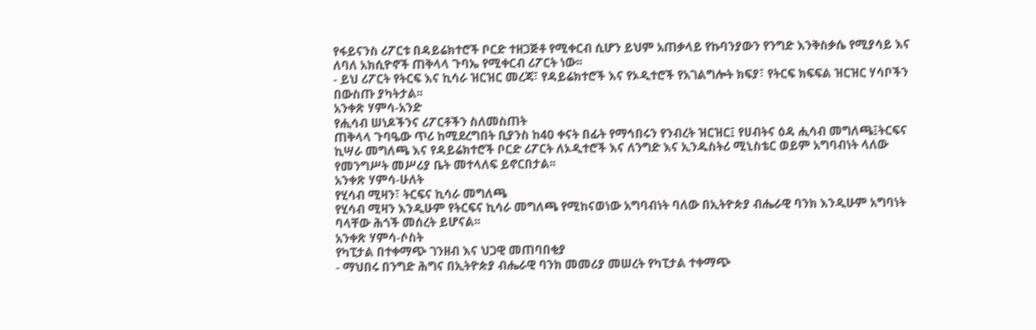የፋይናንስ ሪፖርቱ በዳይሬክተሮች ቦርድ ተዘጋጅቶ የሚቀርብ ሲሆን ይህም አጠቃላይ የኩባንያውን የንግድ እንቅስቃሴ የሚያሳይ እና ለባለ አክሲዮኖች ጠቅላላ ጉባኤ የሚቀርብ ሪፖርት ነው፡፡
- ይህ ሪፖርት የትርፍ እና ኪሳራ ዝርዝር መረጃ፣ የዳይሬክተሮች እና የኦዲተሮች የአገልግሎት ክፍያ፣ የትርፍ ክፍፍል ዝርዝር ሃሳቦችን በውስጡ ያካትታል፡፡
አንቀጽ ሃምሳ-አንድ
የሒሳብ ሠነዶችንና ሪፖርቶችን ስለመስጠት
ጠቅላላ ጉባዔው ጥሪ ከሚደረግበት ቢያንስ ከ40 ቀናት በፊት የማኅበሩን የንብረት ዝርዝር፤ የሀብትና ዕዳ ሒሳብ መግለጫ፤ትርፍና ኪሣራ መግለጫ እና የዳይሬክተሮች ቦርድ ሪፖርት ለኦዲተሮች እና ለንግድ እና ኢንዱስትሪ ሚኒስቴር ወይም አግባብነት ላለው የመንግሥት መሥሪያ ቤት መተላለፍ ይኖርበታል፡፡
አንቀጽ ሃምሳ-ሁለት
የሂሳብ ሚዛን፣ ትርፍና ኪሳራ መግለጫ
የሂሳብ ሚዛን እንዲሁም የትርፍና ኪሳራ መግለጫ የሚከናወነው አግባብነት ባለው በኢትዮጵያ ብሔራዊ ባንክ እንዲሁም አግባነት ባላቸው ሕጎች መሰረት ይሆናል፡፡
አንቀጽ ሃምሳ-ሶስት
የካፒታል በተቀማጭ ገንዘብ እና ህጋዊ መጠባበቂያ
- ማህበሩ በንግድ ሕግና በኢትዮጵያ ብሔራዊ ባንክ መመሪያ መሠረት የካፒታል ተቀማጭ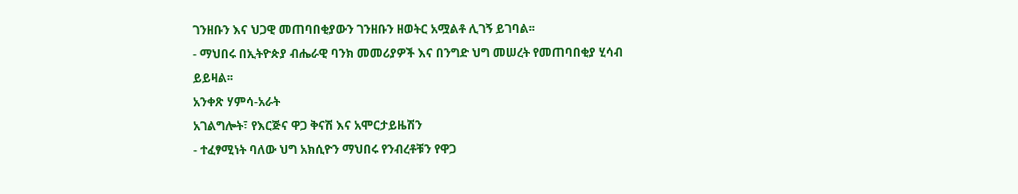ገንዘቡን እና ህጋዊ መጠባበቂያውን ገንዘቡን ዘወትር አሟልቶ ሊገኝ ይገባል፡፡
- ማህበሩ በኢትዮጵያ ብሔራዊ ባንክ መመሪያዎች እና በንግድ ህግ መሠረት የመጠባበቂያ ሂሳብ ይይዛል፡፡
አንቀጽ ሃምሳ-አራት
አገልግሎት፣ የእርጅና ዋጋ ቅናሽ እና አሞርታይዜሽን
- ተፈፃሚነት ባለው ህግ አክሲዮን ማህበሩ የንብረቶቹን የዋጋ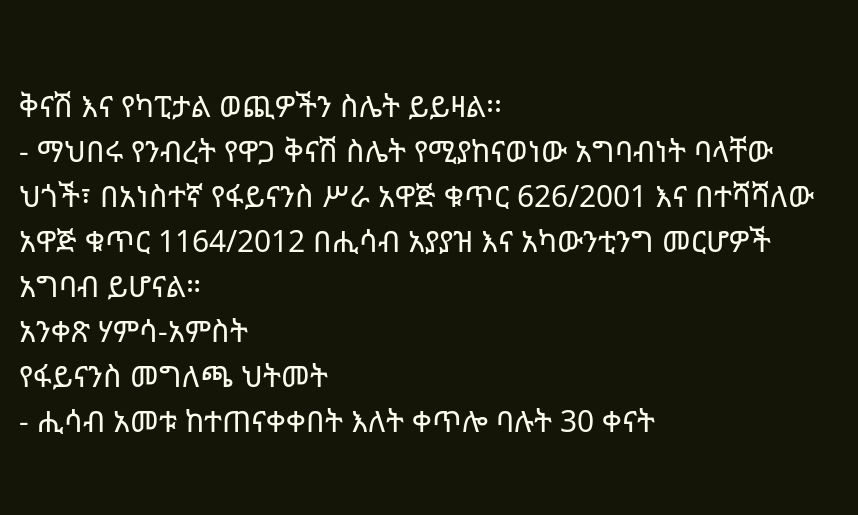ቅናሽ እና የካፒታል ወጪዎችን ስሌት ይይዛል፡፡
- ማህበሩ የንብረት የዋጋ ቅናሽ ስሌት የሚያከናወነው አግባብነት ባላቸው ህጎች፣ በአነስተኛ የፋይናንስ ሥራ አዋጅ ቁጥር 626/2001 እና በተሻሻለው አዋጅ ቁጥር 1164/2012 በሒሳብ አያያዝ እና አካውንቲንግ መርሆዎች አግባብ ይሆናል።
አንቀጽ ሃምሳ-አምስት
የፋይናንስ መግለጫ ህትመት
- ሒሳብ አመቱ ከተጠናቀቀበት እለት ቀጥሎ ባሉት 30 ቀናት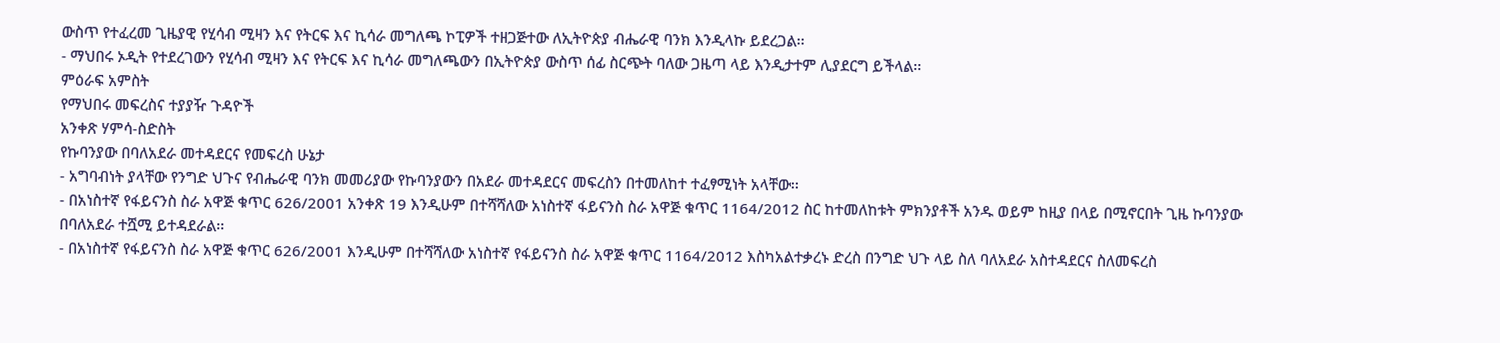ውስጥ የተፈረመ ጊዜያዊ የሂሳብ ሚዛን እና የትርፍ እና ኪሳራ መግለጫ ኮፒዎች ተዘጋጅተው ለኢትዮጵያ ብሔራዊ ባንክ እንዲላኩ ይደረጋል፡፡
- ማህበሩ ኦዲት የተደረገውን የሂሳብ ሚዛን እና የትርፍ እና ኪሳራ መግለጫውን በኢትዮጵያ ውስጥ ሰፊ ስርጭት ባለው ጋዜጣ ላይ እንዲታተም ሊያደርግ ይችላል፡፡
ምዕራፍ አምስት
የማህበሩ መፍረስና ተያያዥ ጉዳዮች
አንቀጽ ሃምሳ-ስድስት
የኩባንያው በባለአደራ መተዳደርና የመፍረስ ሁኔታ
- አግባብነት ያላቸው የንግድ ህጉና የብሔራዊ ባንክ መመሪያው የኩባንያውን በአደራ መተዳደርና መፍረስን በተመለከተ ተፈፃሚነት አላቸው፡፡
- በአነስተኛ የፋይናንስ ስራ አዋጅ ቁጥር 626/2001 አንቀጽ 19 እንዲሁም በተሻሻለው አነስተኛ ፋይናንስ ስራ አዋጅ ቁጥር 1164/2012 ስር ከተመለከቱት ምክንያቶች አንዱ ወይም ከዚያ በላይ በሚኖርበት ጊዜ ኩባንያው በባለአደራ ተሿሚ ይተዳደራል፡፡
- በአነስተኛ የፋይናንስ ስራ አዋጅ ቁጥር 626/2001 እንዲሁም በተሻሻለው አነስተኛ የፋይናንስ ስራ አዋጅ ቁጥር 1164/2012 እስካአልተቃረኑ ድረስ በንግድ ህጉ ላይ ስለ ባለአደራ አስተዳደርና ስለመፍረስ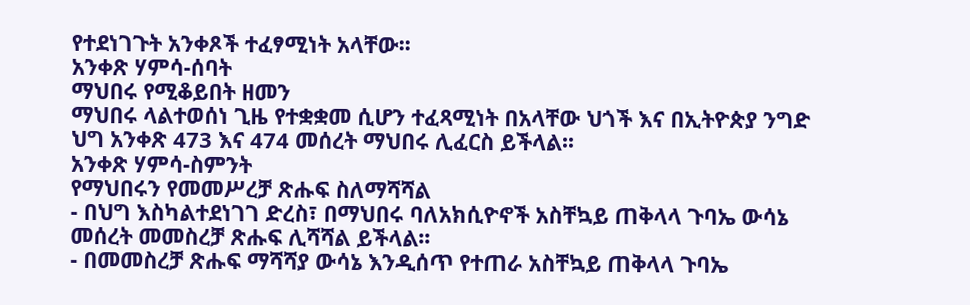የተደነገጉት አንቀጾች ተፈፃሚነት አላቸው፡፡
አንቀጽ ሃምሳ-ሰባት
ማህበሩ የሚቆይበት ዘመን
ማህበሩ ላልተወሰነ ጊዜ የተቋቋመ ሲሆን ተፈጻሚነት በአላቸው ህጎች እና በኢትዮጵያ ንግድ ህግ አንቀጽ 473 እና 474 መሰረት ማህበሩ ሊፈርስ ይችላል፡፡
አንቀጽ ሃምሳ-ስምንት
የማህበሩን የመመሥረቻ ጽሑፍ ስለማሻሻል
- በህግ እስካልተደነገገ ድረስ፣ በማህበሩ ባለአክሲዮኖች አስቸኳይ ጠቅላላ ጉባኤ ውሳኔ መሰረት መመስረቻ ጽሑፍ ሊሻሻል ይችላል፡፡
- በመመስረቻ ጽሑፍ ማሻሻያ ውሳኔ እንዲሰጥ የተጠራ አስቸኳይ ጠቅላላ ጉባኤ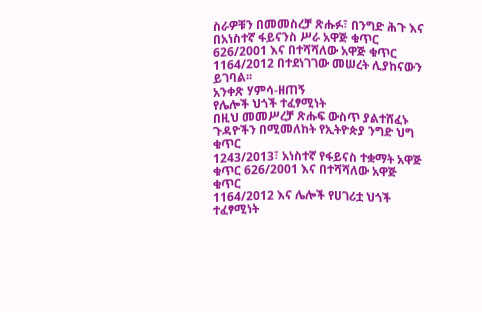ስራዎቹን በመመስረቻ ጽሑፉ፣ በንግድ ሕጉ እና በአነስተኛ ፋይናንስ ሥራ አዋጅ ቁጥር 626/2001 እና በተሻሻለው አዋጅ ቁጥር 1164/2012 በተደነገገው መሠረት ሊያከናውን ይገባል፡፡
አንቀጽ ሃምሳ-ዘጠኝ
የሌሎች ህጎች ተፈፃሚነት
በዚህ መመሥረቻ ጽሑፍ ውስጥ ያልተሸፈኑ ጉዳዮችን በሚመለከት የኢትዮጵያ ንግድ ህግ ቁጥር
1243/2013፣ አነስተኛ የፋይናስ ተቋማት አዋጅ ቁጥር 626/2001 እና በተሻሻለው አዋጅ ቁጥር
1164/2012 እና ሌሎች የሀገሪቷ ህጎች ተፈፃሚነት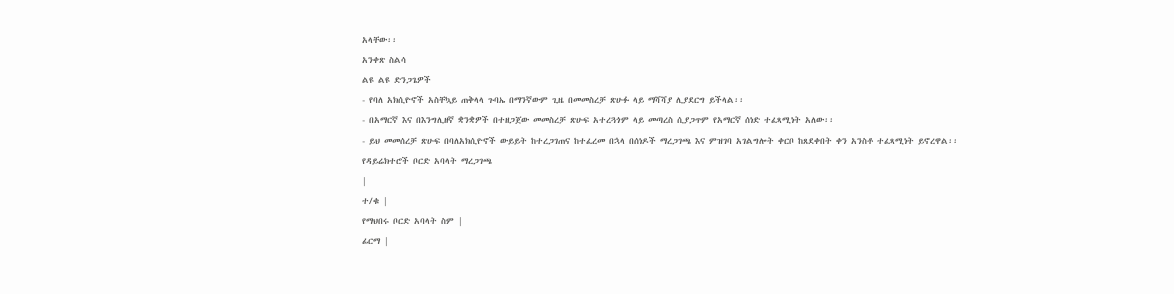አላቸው፡፡
አንቀጽ ስልሳ
ልዩ ልዩ ድንጋጌዎች
- የባለ አክሲዮኖች አስቸኳይ ጠቅላላ ጉባኤ በማንኛውም ጊዜ በመመስረቻ ጽሁፉ ላይ ማሻሻያ ሊያደርግ ይችላል፡፡
- በአማርኛ እና በእንግሊዘኛ ቋንቋዎች በተዘጋጀው መመስረቻ ጽሁፍ አተረጓጎም ላይ መጣረስ ሲያጋጥም የአማርኛ ሰነድ ተፈጻሚነት አለው፡፡
- ይህ መመሰረቻ ጽሁፍ በባለአክሲዮኖች ውይይት ከተረጋገጠና ከተፈረመ በኋላ በሰነዶች ማረጋገጫ እና ምዝገባ አገልግሎት ቀርቦ ከጸደቀበት ቀን አንስቶ ተፈጻሚነት ይኖረዋል፡፡
የዳይሬክተሮች ቦርድ አባላት ማረጋገጫ
|
ተ/ቁ |
የማህበሩ ቦርድ አባላት ስም |
ፊርማ |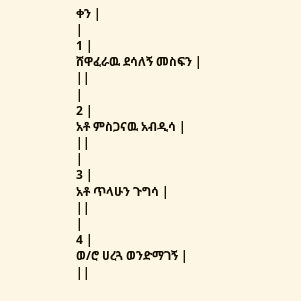ቀን |
|
1 |
ሸዋፈራዉ ደሳለኝ መስፍን |
||
|
2 |
አቶ ምስጋናዉ አብዲሳ |
||
|
3 |
አቶ ጥላሁን ጉግሳ |
||
|
4 |
ወ/ሮ ሀረጓ ወንድማገኝ |
||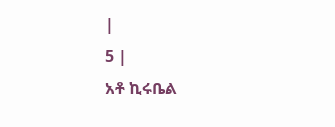|
5 |
አቶ ኪሩቤል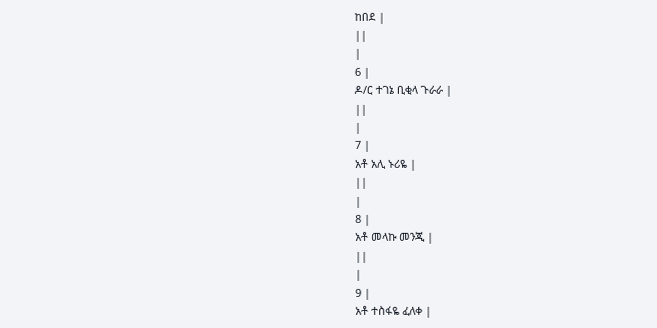ከበደ |
||
|
6 |
ዶ/ር ተገኔ ቢቂላ ጉራራ |
||
|
7 |
አቶ አሊ ኑሪዬ |
||
|
8 |
አቶ መላኩ መንጂ |
||
|
9 |
አቶ ተስፋዬ ፈለቀ |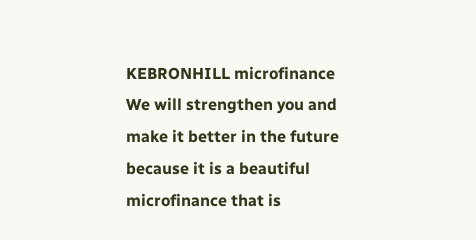KEBRONHILL microfinance We will strengthen you and make it better in the future because it is a beautiful microfinance that is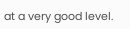at a very good level.